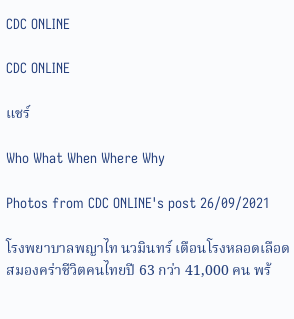CDC ONLINE

CDC ONLINE

แชร์

Who What When Where Why

Photos from CDC ONLINE's post 26/09/2021

โรงพยาบาลพญาไท นวมินทร์ เตือนโรงหลอดเลือดสมองคร่าชีวิตคนไทยปี 63 กว่า 41,000 คน พร้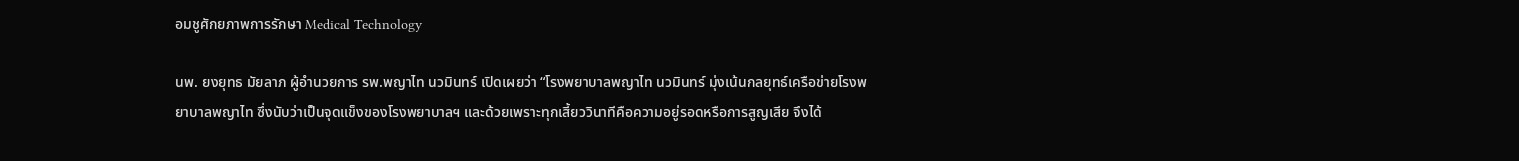อมชูศักยภาพการรักษา Medical Technology

นพ. ยงยุทธ มัยลาภ ผู้อำนวยการ รพ.พญาไท นวมินทร์ เปิดเผยว่า “โรงพยาบาลพญาไท นวมินทร์ มุ่งเน้นกลยุทธ์เครือข่ายโรงพยาบาลพญาไท ซึ่งนับว่าเป็นจุดแข็งของโรงพยาบาลฯ และด้วยเพราะทุกเสี้ยววินาทีคือความอยู่รอดหรือการสูญเสีย จึงได้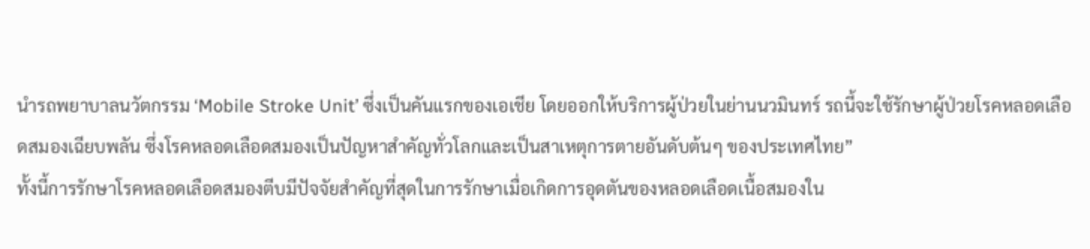นำรถพยาบาลนวัตกรรม ‘Mobile Stroke Unit’ ซึ่งเป็นคันแรกของเอเชีย โดยออกให้บริการผู้ป่วยในย่านนวมินทร์ รถนี้จะใช้รักษาผู้ป่วยโรคหลอดเลือดสมองเฉียบพลัน ซึ่งโรคหลอดเลือดสมองเป็นปัญหาสำคัญทั่วโลกและเป็นสาเหตุการตายอันดับต้นๆ ของประเทศไทย”
ทั้งนี้การรักษาโรคหลอดเลือดสมองตีบมีปัจจัยสำคัญที่สุดในการรักษาเมื่อเกิดการอุดตันของหลอดเลือดเนื้อสมองใน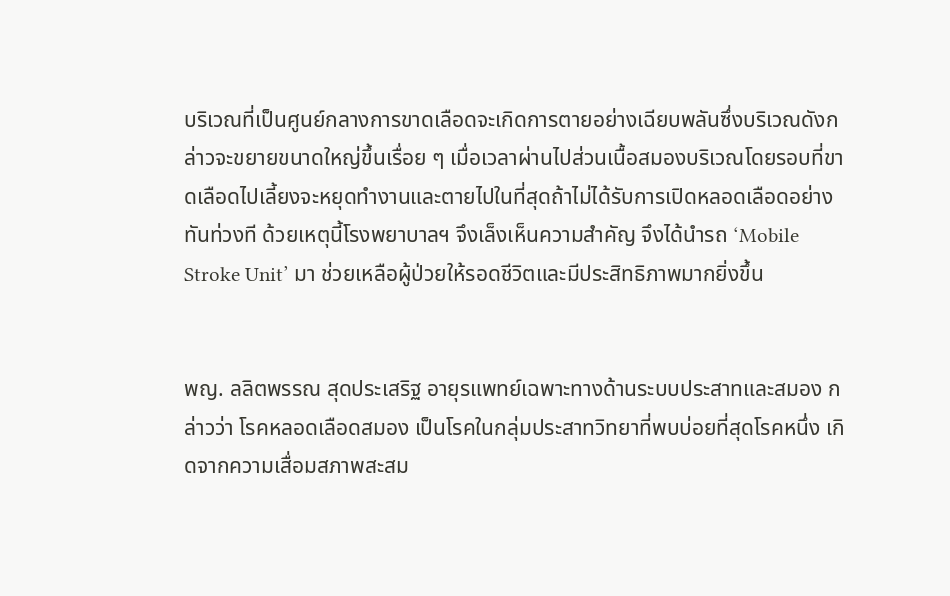บริเวณที่เป็นศูนย์กลางการขาดเลือดจะเกิดการตายอย่างเฉียบพลันซึ่งบริเวณดังกล่าวจะขยายขนาดใหญ่ขึ้นเรื่อย ๆ เมื่อเวลาผ่านไปส่วนเนื้อสมองบริเวณโดยรอบที่ขาดเลือดไปเลี้ยงจะหยุดทำงานและตายไปในที่สุดถ้าไม่ได้รับการเปิดหลอดเลือดอย่างทันท่วงที ด้วยเหตุนี้โรงพยาบาลฯ จึงเล็งเห็นความสำคัญ จึงได้นำรถ ‘Mobile Stroke Unit’ มา ช่วยเหลือผู้ป่วยให้รอดชีวิตและมีประสิทธิภาพมากยิ่งขึ้น


พญ. ลลิตพรรณ สุดประเสริฐ อายุรแพทย์เฉพาะทางด้านระบบประสาทและสมอง กล่าวว่า โรคหลอดเลือดสมอง เป็นโรคในกลุ่มประสาทวิทยาที่พบบ่อยที่สุดโรคหนึ่ง เกิดจากความเสื่อมสภาพสะสม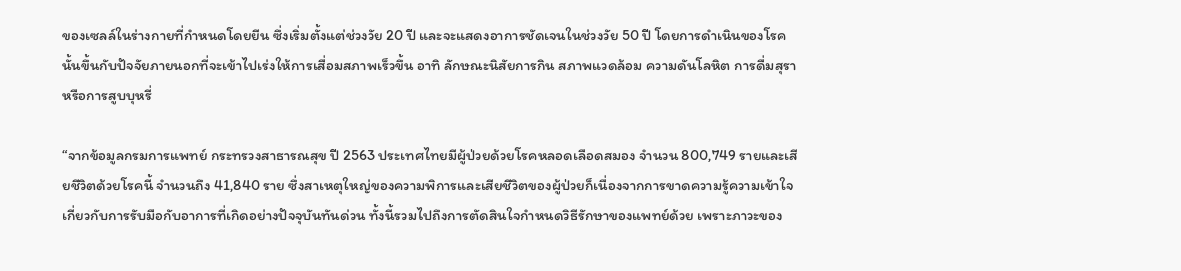ของเซลล์ในร่างกายที่กำหนดโดยยีน ซึ่งเริ่มตั้งแต่ช่วงวัย 20 ปี และจะแสดงอาการชัดเจนในช่วงวัย 50 ปี โดยการดำเนินของโรคนั้นขึ้นกับปัจจัยภายนอกที่จะเข้าไปเร่งให้การเสื่อมสภาพเร็วขึ้น อาทิ ลักษณะนิสัยการกิน สภาพแวดล้อม ความดันโลหิต การดื่มสุรา หรือการสูบบุหรี่

“จากข้อมูลกรมการแพทย์ กระทรวงสาธารณสุข ปี 2563 ประเทศไทยมีผู้ป่วยด้วยโรคหลอดเลือดสมอง จำนวน 800,749 รายและเสียชีวิตด้วยโรคนี้ จำนวนถึง 41,840 ราย ซึ่งสาเหตุใหญ่ของความพิการและเสียชีวิตของผู้ป่วยก็เนื่องจากการขาดความรู้ความเข้าใจเกี่ยวกับการรับมือกับอาการที่เกิดอย่างปัจจุบันทันด่วน ทั้งนี้รวมไปถึงการตัดสินใจกำหนดวิธีรักษาของแพทย์ด้วย เพราะภาวะของ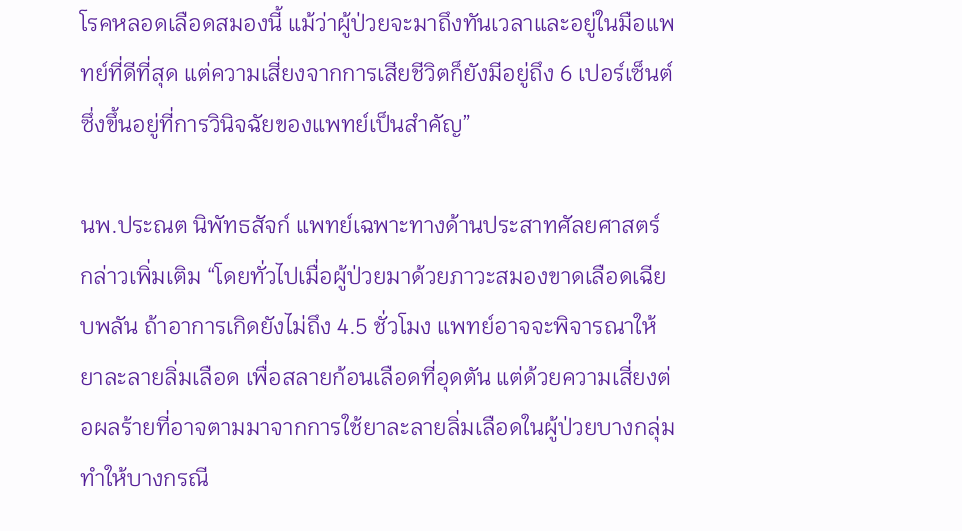โรคหลอดเลือดสมองนี้ แม้ว่าผู้ป่วยจะมาถึงทันเวลาและอยู่ในมือแพทย์ที่ดีที่สุด แต่ความเสี่ยงจากการเสียชีวิตก็ยังมีอยู่ถึง 6 เปอร์เซ็นต์ ซึ่งขึ้นอยู่ที่การวินิจฉัยของแพทย์เป็นสำคัญ”

นพ.ประณต นิพัทธสัจก์ แพทย์เฉพาะทางด้านประสาทศัลยศาสตร์ กล่าวเพิ่มเติม “โดยทั่วไปเมื่อผู้ป่วยมาด้วยภาวะสมองขาดเลือดเฉียบพลัน ถ้าอาการเกิดยังไม่ถึง 4.5 ชั่วโมง แพทย์อาจจะพิจารณาให้ยาละลายลิ่มเลือด เพื่อสลายก้อนเลือดที่อุดตัน แต่ด้วยความเสี่ยงต่อผลร้ายที่อาจตามมาจากการใช้ยาละลายลิ่มเลือดในผู้ป่วยบางกลุ่ม ทำให้บางกรณี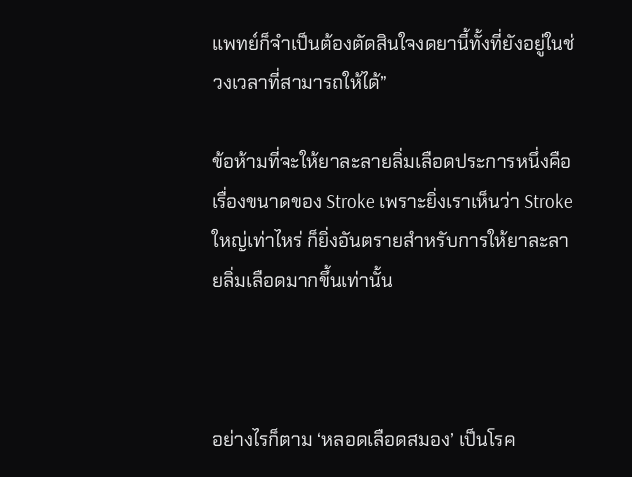แพทย์ก็จำเป็นต้องตัดสินใจงดยานี้ทั้งที่ยังอยู่ในช่วงเวลาที่สามารถให้ได้”

ข้อห้ามที่จะให้ยาละลายลิ่มเลือดประการหนึ่งคือเรื่องขนาดของ Stroke เพราะยิ่งเราเห็นว่า Stroke ใหญ่เท่าไหร่ ก็ยิ่งอันตรายสำหรับการให้ยาละลายลิ่มเลือดมากขึ้นเท่านั้น



อย่างไรก็ตาม ‘หลอดเลือดสมอง’ เป็นโรค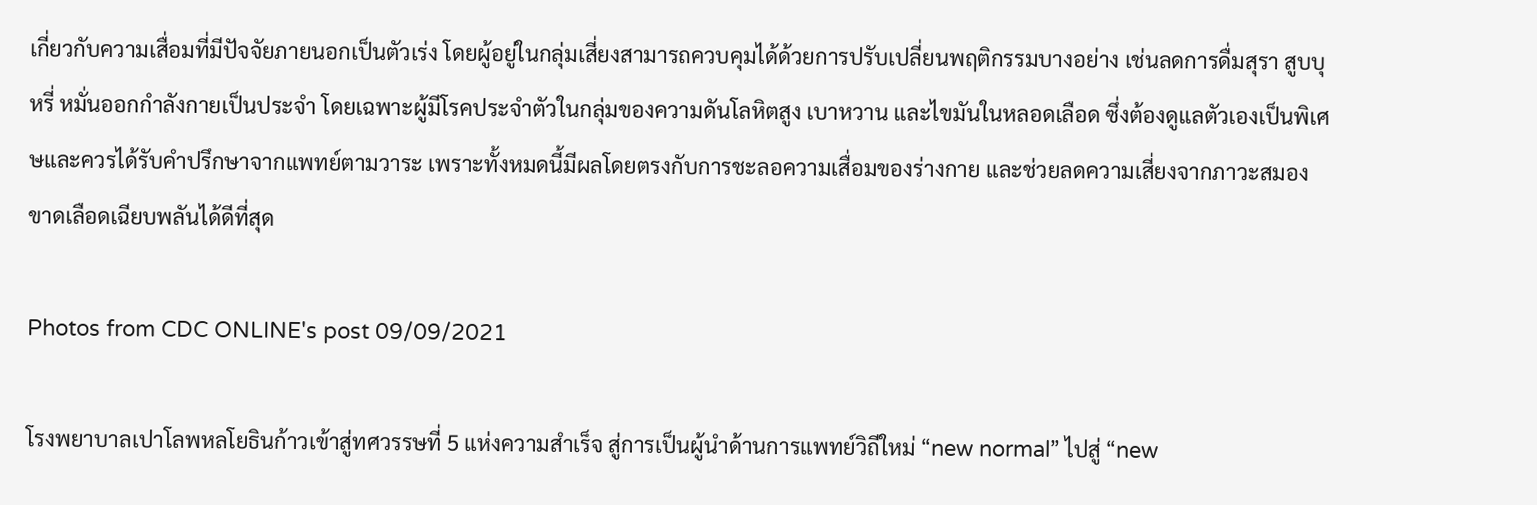เกี่ยวกับความเสื่อมที่มีปัจจัยภายนอกเป็นตัวเร่ง โดยผู้อยู่ในกลุ่มเสี่ยงสามารถควบคุมได้ด้วยการปรับเปลี่ยนพฤติกรรมบางอย่าง เช่นลดการดื่มสุรา สูบบุหรี่ หมั่นออกกำลังกายเป็นประจำ โดยเฉพาะผู้มีโรคประจำตัวในกลุ่มของความดันโลหิตสูง เบาหวาน และไขมันในหลอดเลือด ซึ่งต้องดูแลตัวเองเป็นพิเศษและควรได้รับคำปรึกษาจากแพทย์ตามวาระ เพราะทั้งหมดนี้มีผลโดยตรงกับการชะลอความเสื่อมของร่างกาย และช่วยลดความเสี่ยงจากภาวะสมองขาดเลือดเฉียบพลันได้ดีที่สุด

Photos from CDC ONLINE's post 09/09/2021

โรงพยาบาลเปาโลพหลโยธินก้าวเข้าสู่ทศวรรษที่ 5 แห่งความสำเร็จ สู่การเป็นผู้นำด้านการแพทย์วิถีใหม่ “new normal” ไปสู่ “new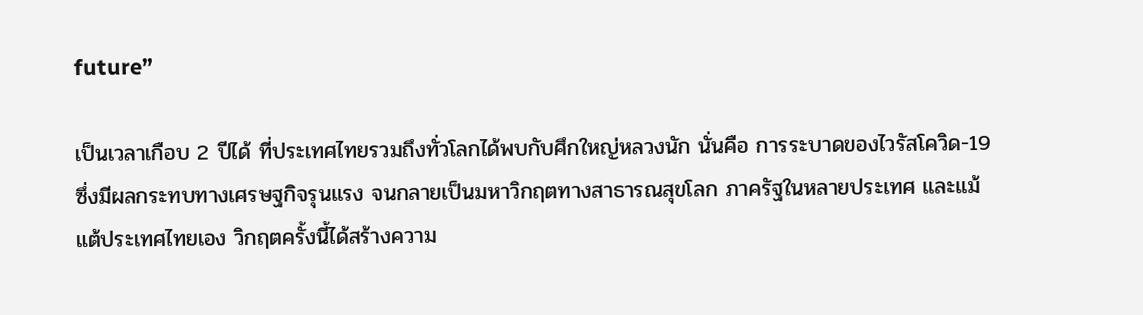future”

เป็นเวลาเกือบ 2 ปีได้ ที่ประเทศไทยรวมถึงทั่วโลกได้พบกับศึกใหญ่หลวงนัก นั่นคือ การระบาดของไวรัสโควิด-19 ซึ่งมีผลกระทบทางเศรษฐกิจรุนแรง จนกลายเป็นมหาวิกฤตทางสาธารณสุขโลก ภาครัฐในหลายประเทศ และแม้แต้ประเทศไทยเอง วิกฤตครั้งนี้ได้สร้างความ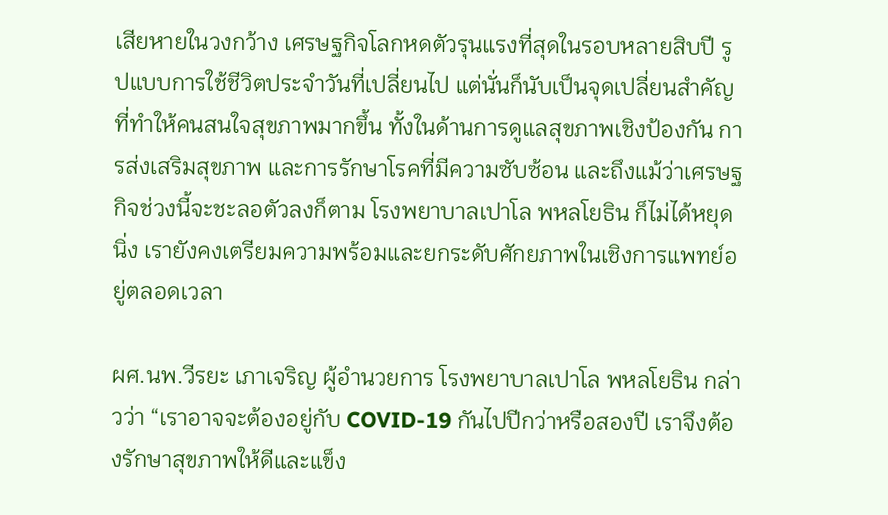เสียหายในวงกว้าง เศรษฐกิจโลกหดตัวรุนแรงที่สุดในรอบหลายสิบปี รูปแบบการใช้ชีวิตประจำวันที่เปลี่ยนไป แต่นั่นก็นับเป็นจุดเปลี่ยนสำคัญที่ทำให้คนสนใจสุขภาพมากขึ้น ทั้งในด้านการดูแลสุขภาพเชิงป้องกัน การส่งเสริมสุขภาพ และการรักษาโรคที่มีความซับซ้อน และถึงแม้ว่าเศรษฐกิจช่วงนี้จะชะลอตัวลงก็ตาม โรงพยาบาลเปาโล พหลโยธิน ก็ไม่ได้หยุดนิ่ง เรายังคงเตรียมความพร้อมและยกระดับศักยภาพในเชิงการแพทย์อยู่ตลอดเวลา

ผศ.นพ.วีรยะ เภาเจริญ ผู้อำนวยการ โรงพยาบาลเปาโล พหลโยธิน กล่าวว่า “เราอาจจะต้องอยู่กับ COVID-19 กันไปปีกว่าหรือสองปี เราจึงต้องรักษาสุขภาพให้ดีและแข็ง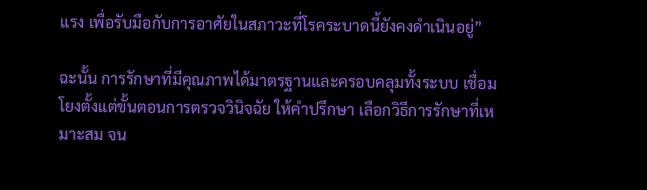แรง เพื่อรับมือกับการอาศัยในสภาวะที่โรคระบาดนี้ยังคงดำเนินอยู่”

ฉะนั้น การรักษาที่มีคุณภาพได้มาตรฐานและครอบคลุมทั้งระบบ เชื่อมโยงตั้งแต่ขั้นตอนการตรวจวินิจฉัย ให้คำปรึกษา เลือกวิธีการรักษาที่เหมาะสม จน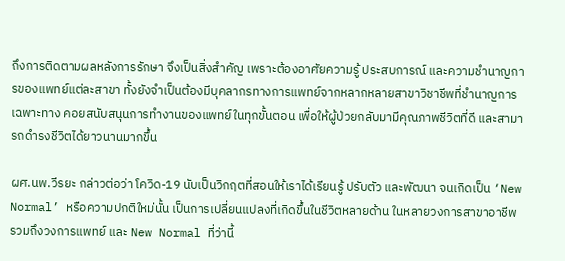ถึงการติดตามผลหลังการรักษา จึงเป็นสิ่งสำคัญ เพราะต้องอาศัยความรู้ ประสบการณ์ และความชำนาญการของแพทย์แต่ละสาขา ทั้งยังจำเป็นต้องมีบุคลากรทางการแพทย์จากหลากหลายสาขาวิชาชีพที่ชำนาญการเฉพาะทาง คอยสนับสนุนการทำงานของแพทย์ในทุกขั้นตอน เพื่อให้ผู้ป่วยกลับมามีคุณภาพชีวิตที่ดี และสามารถดำรงชีวิตได้ยาวนานมากขึ้น

ผศ.นพ.วีรยะ กล่าวต่อว่า โควิด-19 นับเป็นวิกฤตที่สอนให้เราได้เรียนรู้ ปรับตัว และพัฒนา จนเกิดเป็น ‘New Normal’ หรือความปกติใหม่นั้น เป็นการเปลี่ยนแปลงที่เกิดขึ้นในชีวิตหลายด้าน ในหลายวงการสาขาอาชีพ รวมถึงวงการแพทย์ และ New Normal ที่ว่านี้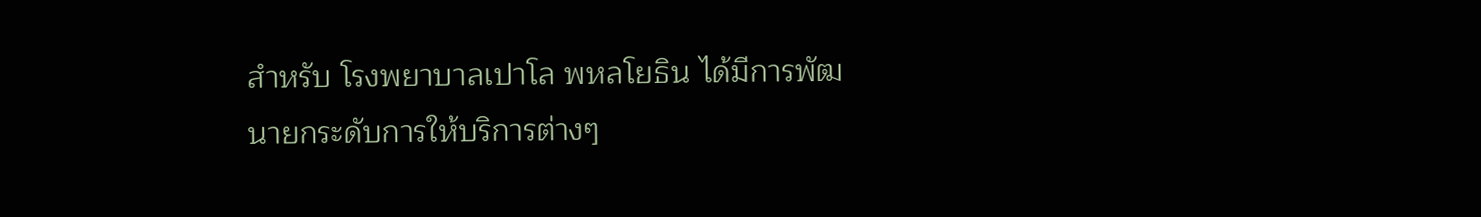สำหรับ โรงพยาบาลเปาโล พหลโยธิน ได้มีการพัฒนายกระดับการให้บริการต่างๆ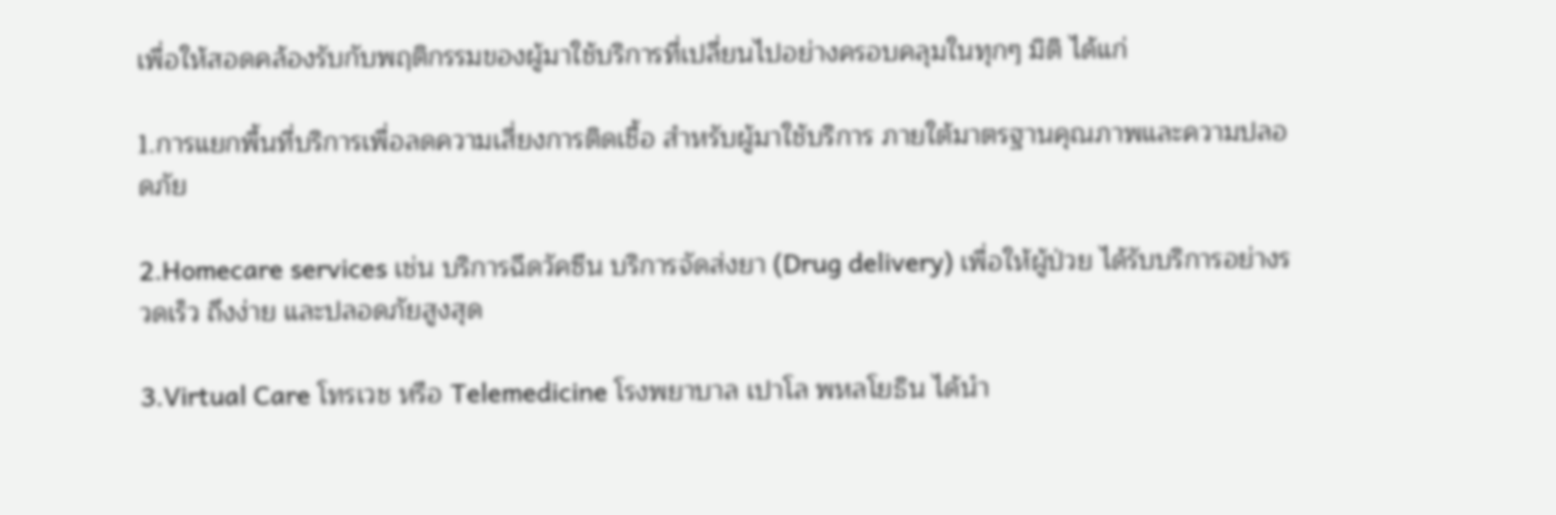เพื่อให้สอดคล้องรับกับพฤติกรรมของผู้มาใช้บริการที่เปลี่ยนไปอย่างครอบคลุมในทุกๆ มิติ ได้แก่

1.การแยกพื้นที่บริการเพื่อลดความเสี่ยงการติดเชื้อ สำหรับผู้มาใช้บริการ ภายใต้มาตรฐานคุณภาพและความปลอดภัย

2.Homecare services เช่น บริการฉีดวัคซีน บริการจัดส่งยา (Drug delivery) เพื่อให้ผู้ป่วย ได้รับบริการอย่างรวดเร็ว ถึงง่าย และปลอดภัยสูงสุด

3.Virtual Care โทรเวช หรือ Telemedicine โรงพยาบาล เปาโล พหลโยธิน ได้นำ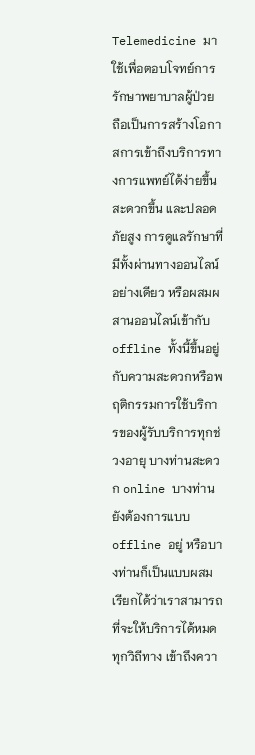Telemedicine มาใช้เพื่อตอบโจทย์การรักษาพยาบาลผู้ป่วย ถือเป็นการสร้างโอกาสการเข้าถึงบริการทางการแพทย์ได้ง่ายขึ้น สะดวกขึ้น และปลอดภัยสูง การดูแลรักษาที่มีทั้งผ่านทางออนไลน์อย่างเดียว หรือผสมผสานออนไลน์เข้ากับ offline ทั้งนี้ขึ้นอยู่กับความสะดวกหรือพฤติกรรมการใช้บริการของผู้รับบริการทุกช่วงอายุ บางท่านสะดวก online บางท่านยังต้องการแบบ offline อยู่ หรือบางท่านก็เป็นแบบผสม เรียกได้ว่าเราสามารถที่จะให้บริการได้หมดทุกวิถีทาง เข้าถึงควา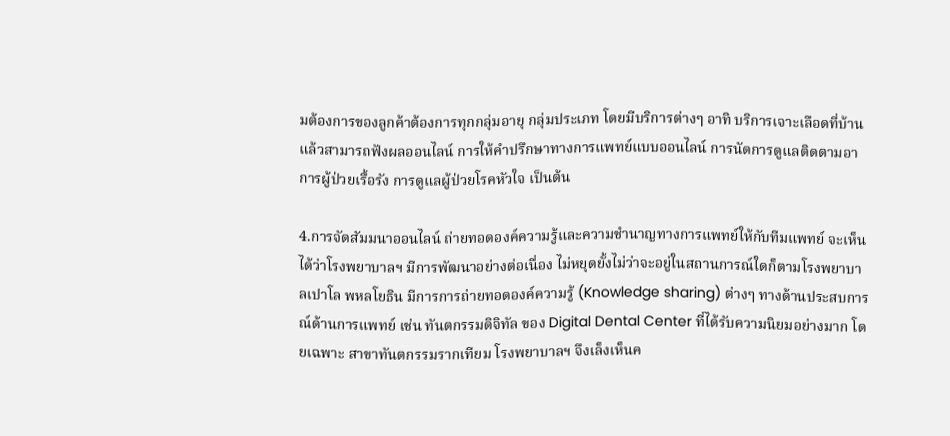มต้องการของลูกค้าต้องการทุกกลุ่มอายุ กลุ่มประเภท โดยมีบริการต่างๆ อาทิ บริการเจาะเลือดที่บ้านแล้วสามารถฟังผลออนไลน์ การให้คำปรึกษาทางการแพทย์แบบออนไลน์ การนัดการดูแลติดตามอาการผู้ป่วยเรื้อรัง การดูแลผู้ป่วยโรคหัวใจ เป็นต้น

4.การจัดสัมมนาออนไลน์ ถ่ายทอดองค์ความรู้และความชำนาญทางการแพทย์ให้กับทีมแพทย์ จะเห็นได้ว่าโรงพยาบาลฯ มีการพัฒนาอย่างต่อเนื่อง ไม่หยุดยั้งไม่ว่าจะอยู่ในสถานการณ์ใดก็ตามโรงพยาบาลเปาโล พหลโยธิน มีการการถ่ายทอดองค์ความรู้ (Knowledge sharing) ต่างๆ ทางด้านประสบการณ์ด้านการแพทย์ เช่น ทันตกรรมดิจิทัล ของ Digital Dental Center ที่ได้รับความนิยมอย่างมาก โดยเฉพาะ สาขาทันตกรรมรากเทียม โรงพยาบาลฯ จึงเล็งเห็นค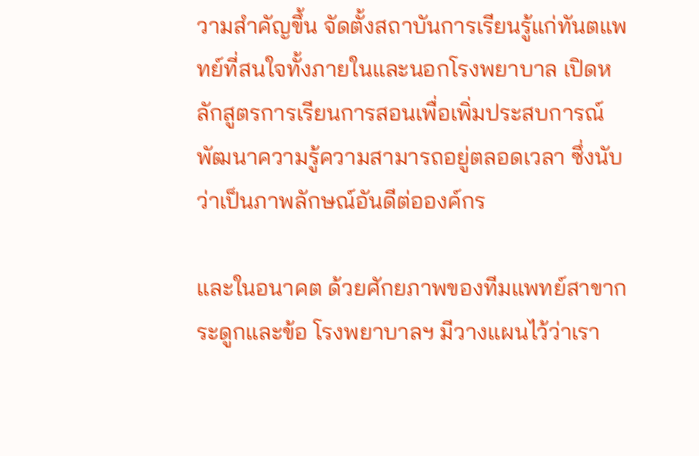วามสำคัญขึ้น จัดตั้งสถาบันการเรียนรู้แก่ทันตแพทย์ที่สนใจทั้งภายในและนอกโรงพยาบาล เปิดหลักสูตรการเรียนการสอนเพื่อเพิ่มประสบการณ์ พัฒนาความรู้ความสามารถอยู่ตลอดเวลา ซึ่งนับว่าเป็นภาพลักษณ์อันดีต่อองค์กร

และในอนาคต ด้วยศักยภาพของทีมแพทย์สาขากระดูกและข้อ โรงพยาบาลฯ มีวางแผนไว้ว่าเรา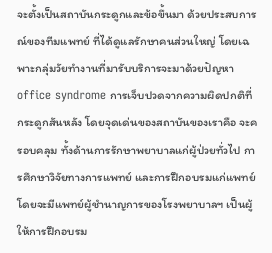จะตั้งเป็นสถาบันกระดูกและข้อขึ้นมา ด้วยประสบการณ์ของทีมแพทย์ ที่ได้ดูแลรักษาคนส่วนใหญ่ โดยเฉพาะกลุ่มวัยทำงานที่มารับบริการจะมาด้วยปัญหา office syndrome การเจ็บปวดจากความผิดปกติที่กระดูกสันหลัง โดยจุดเด่นของสถาบันของเราคือ จะครอบคลุม ทั้งด้านการรักษาพยาบาลแก่ผู้ป่วยทั่วไป การศึกษาวิจัยทางการแพทย์ และการฝึกอบรมแก่แพทย์ โดยจะมีแพทย์ผู้ชำนาญการของโรงพยาบาลฯ เป็นผู้ให้การฝึกอบรม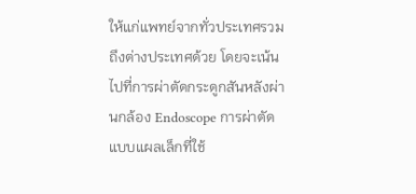ให้แก่แพทย์จากทั่วประเทศรวมถึงต่างประเทศด้วย โดยจะเน้นไปที่การผ่าตัดกระดูกสันหลังผ่านกล้อง Endoscope การผ่าตัดแบบแผลเล็กที่ใช้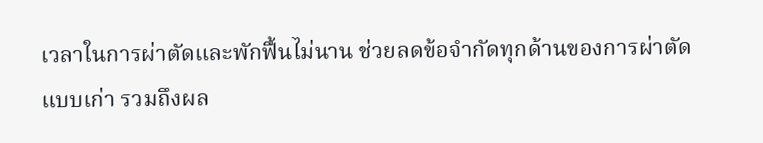เวลาในการผ่าตัดและพักฟื้นไม่นาน ช่วยลดข้อจำกัดทุกด้านของการผ่าตัดแบบเก่า รวมถึงผล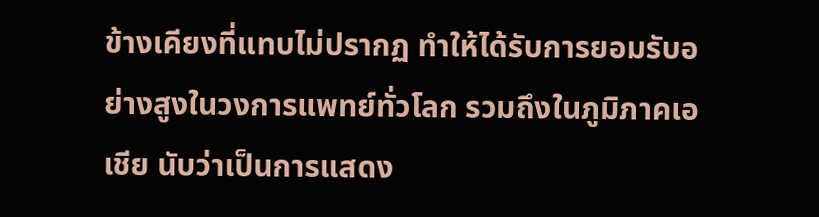ข้างเคียงที่แทบไม่ปรากฏ ทำให้ได้รับการยอมรับอย่างสูงในวงการแพทย์ทั่วโลก รวมถึงในภูมิภาคเอเชีย นับว่าเป็นการแสดง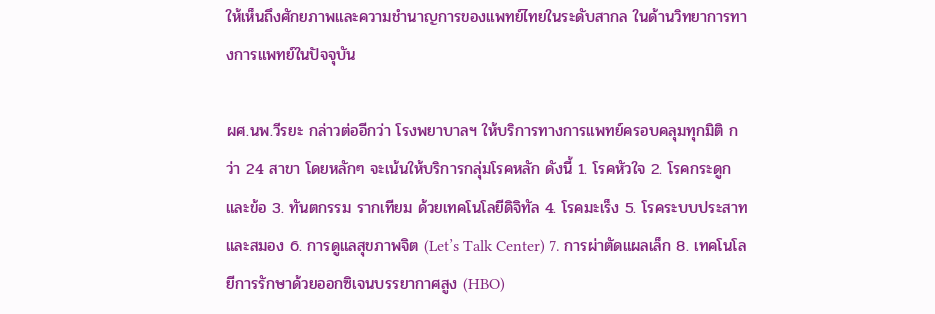ให้เห็นถึงศักยภาพและความชำนาญการของแพทย์ไทยในระดับสากล ในด้านวิทยาการทางการแพทย์ในปัจจุบัน

ผศ.นพ.วีรยะ กล่าวต่ออีกว่า โรงพยาบาลฯ ให้บริการทางการแพทย์ครอบคลุมทุกมิติ กว่า 24 สาขา โดยหลักๆ จะเน้นให้บริการกลุ่มโรคหลัก ดังนี้ 1. โรคหัวใจ 2. โรคกระดูกและข้อ 3. ทันตกรรม รากเทียม ด้วยเทคโนโลยีดิจิทัล 4. โรคมะเร็ง 5. โรคระบบประสาทและสมอง 6. การดูแลสุขภาพจิต (Let’s Talk Center) 7. การผ่าตัดแผลเล็ก 8. เทคโนโลยีการรักษาด้วยออกซิเจนบรรยากาศสูง (HBO)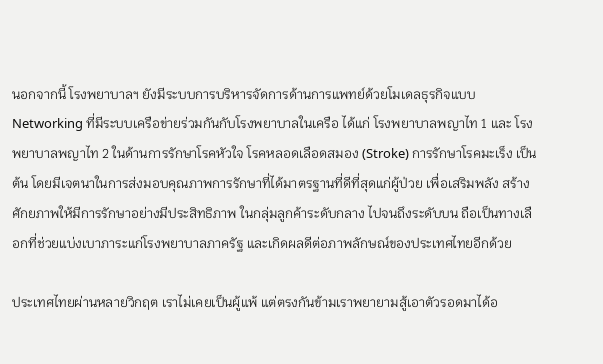นอกจากนี้ โรงพยาบาลฯ ยังมีระบบการบริหารจัดการด้านการแพทย์ด้วยโมเดลธุรกิจแบบ Networking ที่มีระบบเครือข่ายร่วมกันกับโรงพยาบาลในเครือ ได้แก่ โรงพยาบาลพญาไท 1 และ โรงพยาบาลพญาไท 2 ในด้านการรักษาโรคหัวใจ โรคหลอดเลือดสมอง (Stroke) การรักษาโรคมะเร็ง เป็นต้น โดยมีเจตนาในการส่งมอบคุณภาพการรักษาที่ได้มาตรฐานที่ดีที่สุดแก่ผู้ป่วย เพื่อเสริมพลัง สร้างศักยภาพให้มีการรักษาอย่างมีประสิทธิภาพ ในกลุ่มลูกค้าระดับกลาง ไปจนถึงระดับบน ถือเป็นทางเลือกที่ช่วยแบ่งเบาภาระแก่โรงพยาบาลภาครัฐ และเกิดผลดีต่อภาพลักษณ์ของประเทศไทยอีกด้วย

ประเทศไทยผ่านหลายวิกฤต เราไม่เคยเป็นผู้แพ้ แต่ตรงกันข้ามเราพยายามสู้เอาตัวรอดมาได้อ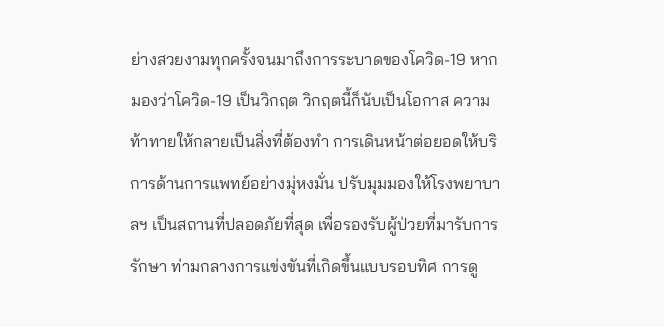ย่างสวยงามทุกครั้งจนมาถึงการระบาดของโควิด-19 หากมองว่าโควิด-19 เป็นวิกฤต วิกฤตนี้ก็นับเป็นโอกาส ความท้าทายให้กลายเป็นสิ่งที่ต้องทำ การเดินหน้าต่อยอดให้บริการด้านการแพทย์อย่างมุ่หงมั่น ปรับมุมมองให้โรงพยาบาลฯ เป็นสถานที่ปลอดภัยที่สุด เพื่อรองรับผู้ป่วยที่มารับการรักษา ท่ามกลางการแข่งขันที่เกิดขึ้นแบบรอบทิศ การดู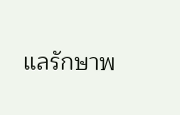แลรักษาพ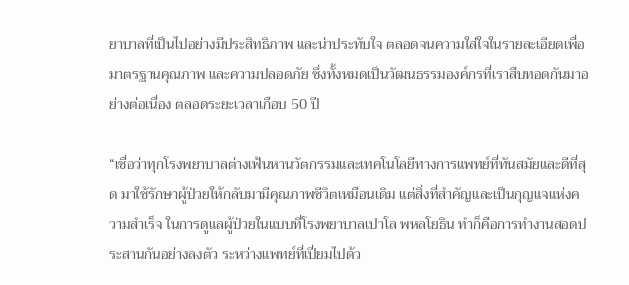ยาบาลที่เป็นไปอย่างมีประสิทธิภาพ และน่าประทับใจ ตลอดจนความใส่ใจในรายละเอียดเพื่อมาตรฐานคุณภาพ และความปลอดภัย ซึ่งทั้งหมดเป็นวัฒนธรรมองค์กรที่เราสืบทอดกันมาอย่างต่อเนื่อง ตลอดระยะเวลาเกือบ 50 ปี

“เชื่อว่าทุกโรงพยาบาลต่างเฟ้นหานวัตกรรมและเทคโนโลยีทางการแพทย์ที่ทันสมัยและดีที่สุด มาใช้รักษาผู้ป่วยให้กลับมามีคุณภาพชีวิตเหมือนเดิม แต่สิ่งที่สำคัญและเป็นกุญแจแห่งความสำเร็จ ในการดูแลผู้ป่วยในแบบที่โรงพยาบาลเปาโล พหลโยธิน ทำก็คือการทำงานสอดประสานกันอย่างลงตัว ระหว่างแพทย์ที่เปี่ยมไปด้ว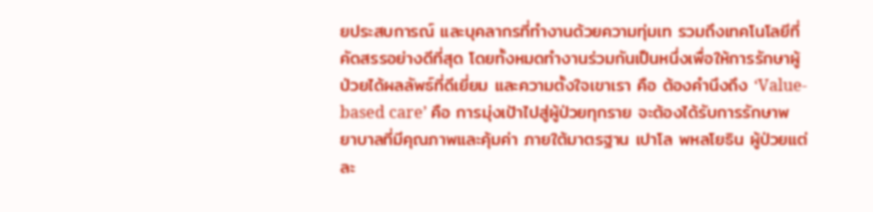ยประสบการณ์ และบุคลากรที่ทำงานด้วยความทุ่มเท รวมถึงเทคโนโลยีที่คัดสรรอย่างดีที่สุด โดยทั้งหมดทำงานร่วมกันเป็นหนึ่งเพื่อให้การรักษาผู้ป่วยได้ผลลัพธ์ที่ดีเยี่ยม และความตั้งใจเขาเรา คือ ต้องคำนึงถึง ‘Value-based care’ คือ การมุ่งเป้าไปสู่ผู้ป่วยทุกราย จะต้องได้รับการรักษาพยาบาลที่มีคุณภาพและคุ้มค่า ภายใต้มาตรฐาน เปาโล พหลโยธิน ผู้ป่วยแต่ละ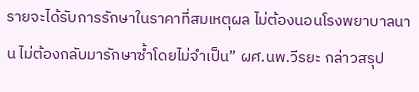รายจะได้รับการรักษาในราคาที่สมเหตุผล ไม่ต้องนอนโรงพยาบาลนาน ไม่ต้องกลับมารักษาซ้ำโดยไม่จำเป็น” ผศ.นพ.วีรยะ กล่าวสรุป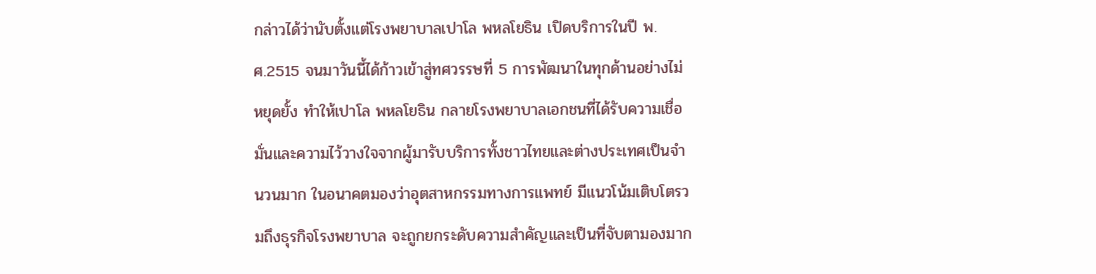กล่าวได้ว่านับตั้งแต่โรงพยาบาลเปาโล พหลโยธิน เปิดบริการในปี พ.ศ.2515 จนมาวันนี้ได้ก้าวเข้าสู่ทศวรรษที่ 5 การพัฒนาในทุกด้านอย่างไม่หยุดยั้ง ทำให้เปาโล พหลโยธิน กลายโรงพยาบาลเอกชนที่ได้รับความเชื่อมั่นและความไว้วางใจจากผู้มารับบริการทั้งชาวไทยและต่างประเทศเป็นจำนวนมาก ในอนาคตมองว่าอุตสาหกรรมทางการแพทย์ มีแนวโน้มเติบโตรวมถึงธุรกิจโรงพยาบาล จะถูกยกระดับความสำคัญและเป็นที่จับตามองมาก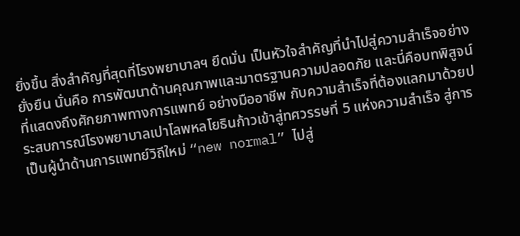ยิ่งขึ้น สิ่งสำคัญที่สุดที่โรงพยาบาลฯ ยึดมั่น เป็นหัวใจสำคัญที่นำไปสู่ความสำเร็จอย่างยั่งยืน นั่นคือ การพัฒนาด้านคุณภาพและมาตรฐานความปลอดภัย และนี่คือบทพิสูจน์ที่แสดงถึงศักยภาพทางการแพทย์ อย่างมืออาชีพ กับความสำเร็จที่ต้องแลกมาด้วยประสบการณ์โรงพยาบาลเปาโลพหลโยธินก้าวเข้าสู่ทศวรรษที่ 5 แห่งความสำเร็จ สู่การเป็นผู้นำด้านการแพทย์วิถีใหม่ “new normal” ไปสู่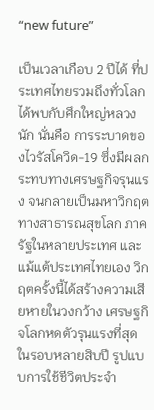“new future”

เป็นเวลาเกือบ 2 ปีได้ ที่ประเทศไทยรวมถึงทั่วโลกได้พบกับศึกใหญ่หลวงนัก นั่นคือ การระบาดของไวรัสโควิด-19 ซึ่งมีผลกระทบทางเศรษฐกิจรุนแรง จนกลายเป็นมหาวิกฤตทางสาธารณสุขโลก ภาครัฐในหลายประเทศ และแม้แต้ประเทศไทยเอง วิกฤตครั้งนี้ได้สร้างความเสียหายในวงกว้าง เศรษฐกิจโลกหดตัวรุนแรงที่สุดในรอบหลายสิบปี รูปแบบการใช้ชีวิตประจำ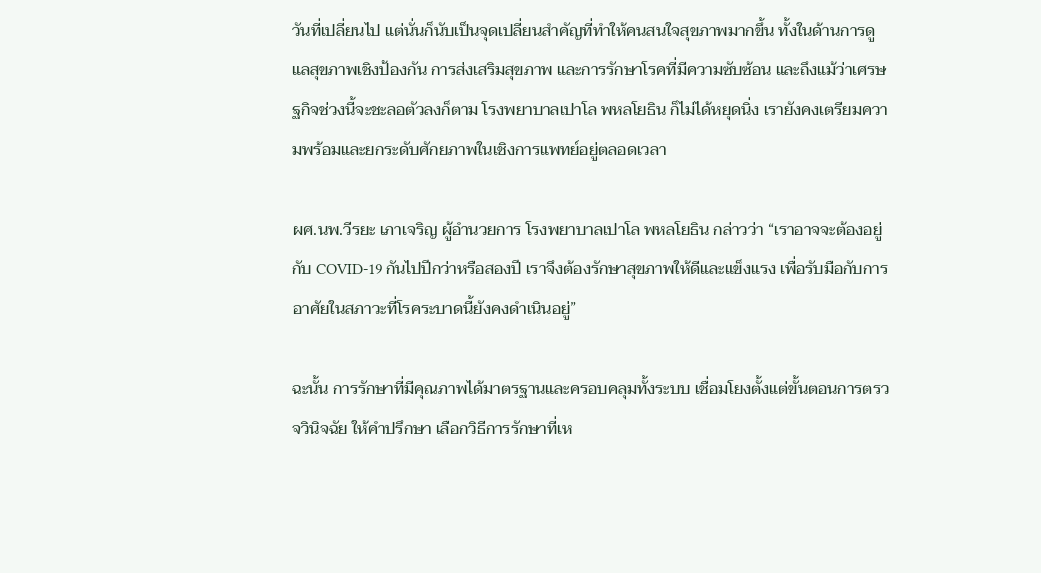วันที่เปลี่ยนไป แต่นั่นก็นับเป็นจุดเปลี่ยนสำคัญที่ทำให้คนสนใจสุขภาพมากขึ้น ทั้งในด้านการดูแลสุขภาพเชิงป้องกัน การส่งเสริมสุขภาพ และการรักษาโรคที่มีความซับซ้อน และถึงแม้ว่าเศรษฐกิจช่วงนี้จะชะลอตัวลงก็ตาม โรงพยาบาลเปาโล พหลโยธิน ก็ไม่ได้หยุดนิ่ง เรายังคงเตรียมความพร้อมและยกระดับศักยภาพในเชิงการแพทย์อยู่ตลอดเวลา

ผศ.นพ.วีรยะ เภาเจริญ ผู้อำนวยการ โรงพยาบาลเปาโล พหลโยธิน กล่าวว่า “เราอาจจะต้องอยู่กับ COVID-19 กันไปปีกว่าหรือสองปี เราจึงต้องรักษาสุขภาพให้ดีและแข็งแรง เพื่อรับมือกับการอาศัยในสภาวะที่โรคระบาดนี้ยังคงดำเนินอยู่”

ฉะนั้น การรักษาที่มีคุณภาพได้มาตรฐานและครอบคลุมทั้งระบบ เชื่อมโยงตั้งแต่ขั้นตอนการตรวจวินิจฉัย ให้คำปรึกษา เลือกวิธีการรักษาที่เห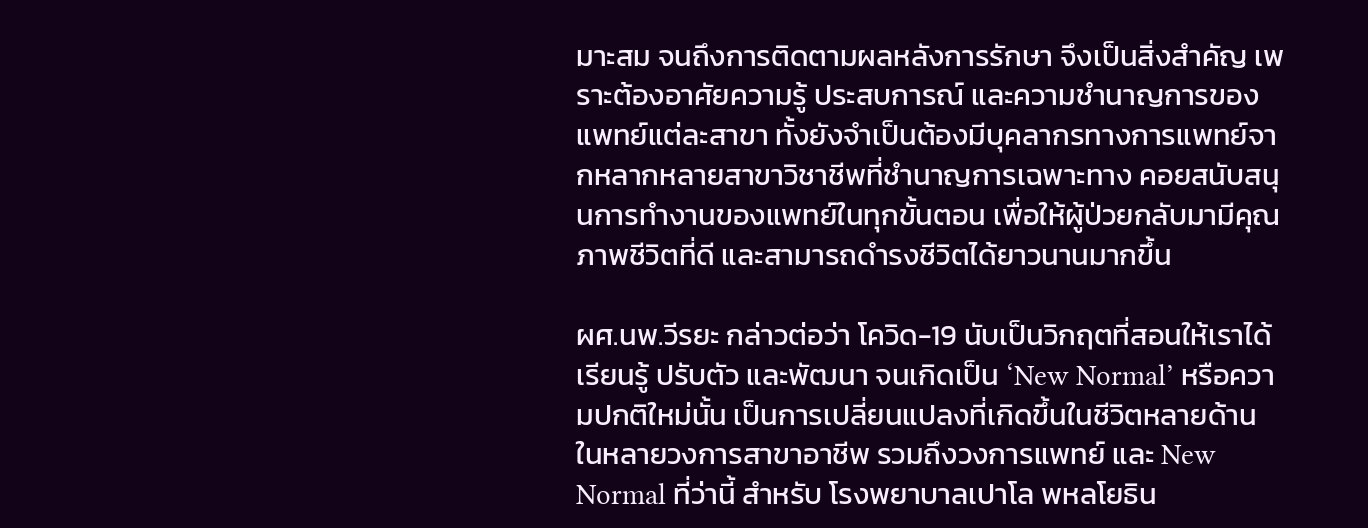มาะสม จนถึงการติดตามผลหลังการรักษา จึงเป็นสิ่งสำคัญ เพราะต้องอาศัยความรู้ ประสบการณ์ และความชำนาญการของแพทย์แต่ละสาขา ทั้งยังจำเป็นต้องมีบุคลากรทางการแพทย์จากหลากหลายสาขาวิชาชีพที่ชำนาญการเฉพาะทาง คอยสนับสนุนการทำงานของแพทย์ในทุกขั้นตอน เพื่อให้ผู้ป่วยกลับมามีคุณภาพชีวิตที่ดี และสามารถดำรงชีวิตได้ยาวนานมากขึ้น

ผศ.นพ.วีรยะ กล่าวต่อว่า โควิด-19 นับเป็นวิกฤตที่สอนให้เราได้เรียนรู้ ปรับตัว และพัฒนา จนเกิดเป็น ‘New Normal’ หรือความปกติใหม่นั้น เป็นการเปลี่ยนแปลงที่เกิดขึ้นในชีวิตหลายด้าน ในหลายวงการสาขาอาชีพ รวมถึงวงการแพทย์ และ New Normal ที่ว่านี้ สำหรับ โรงพยาบาลเปาโล พหลโยธิน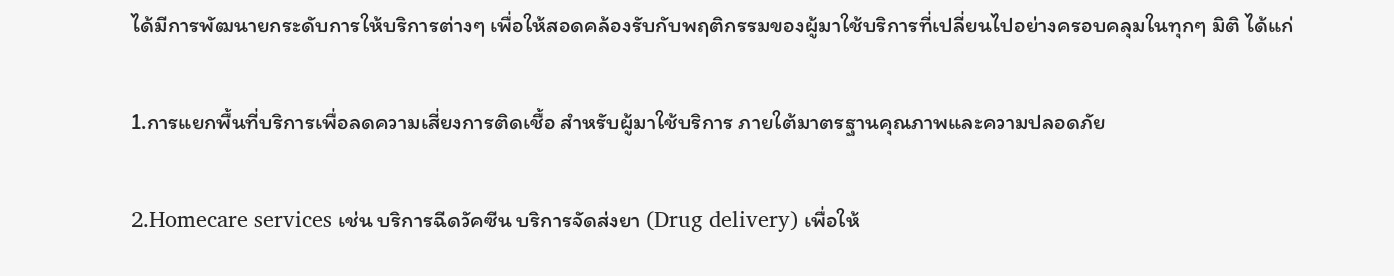ได้มีการพัฒนายกระดับการให้บริการต่างๆ เพื่อให้สอดคล้องรับกับพฤติกรรมของผู้มาใช้บริการที่เปลี่ยนไปอย่างครอบคลุมในทุกๆ มิติ ได้แก่

1.การแยกพื้นที่บริการเพื่อลดความเสี่ยงการติดเชื้อ สำหรับผู้มาใช้บริการ ภายใต้มาตรฐานคุณภาพและความปลอดภัย

2.Homecare services เช่น บริการฉีดวัคซีน บริการจัดส่งยา (Drug delivery) เพื่อให้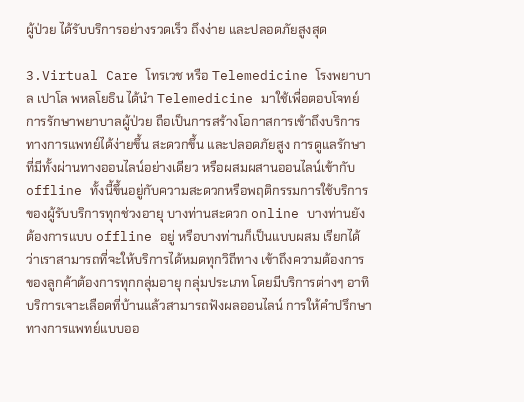ผู้ป่วย ได้รับบริการอย่างรวดเร็ว ถึงง่าย และปลอดภัยสูงสุด

3.Virtual Care โทรเวช หรือ Telemedicine โรงพยาบาล เปาโล พหลโยธิน ได้นำ Telemedicine มาใช้เพื่อตอบโจทย์การรักษาพยาบาลผู้ป่วย ถือเป็นการสร้างโอกาสการเข้าถึงบริการทางการแพทย์ได้ง่ายขึ้น สะดวกขึ้น และปลอดภัยสูง การดูแลรักษาที่มีทั้งผ่านทางออนไลน์อย่างเดียว หรือผสมผสานออนไลน์เข้ากับ offline ทั้งนี้ขึ้นอยู่กับความสะดวกหรือพฤติกรรมการใช้บริการของผู้รับบริการทุกช่วงอายุ บางท่านสะดวก online บางท่านยังต้องการแบบ offline อยู่ หรือบางท่านก็เป็นแบบผสม เรียกได้ว่าเราสามารถที่จะให้บริการได้หมดทุกวิถีทาง เข้าถึงความต้องการของลูกค้าต้องการทุกกลุ่มอายุ กลุ่มประเภท โดยมีบริการต่างๆ อาทิ บริการเจาะเลือดที่บ้านแล้วสามารถฟังผลออนไลน์ การให้คำปรึกษาทางการแพทย์แบบออ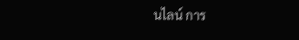นไลน์ การ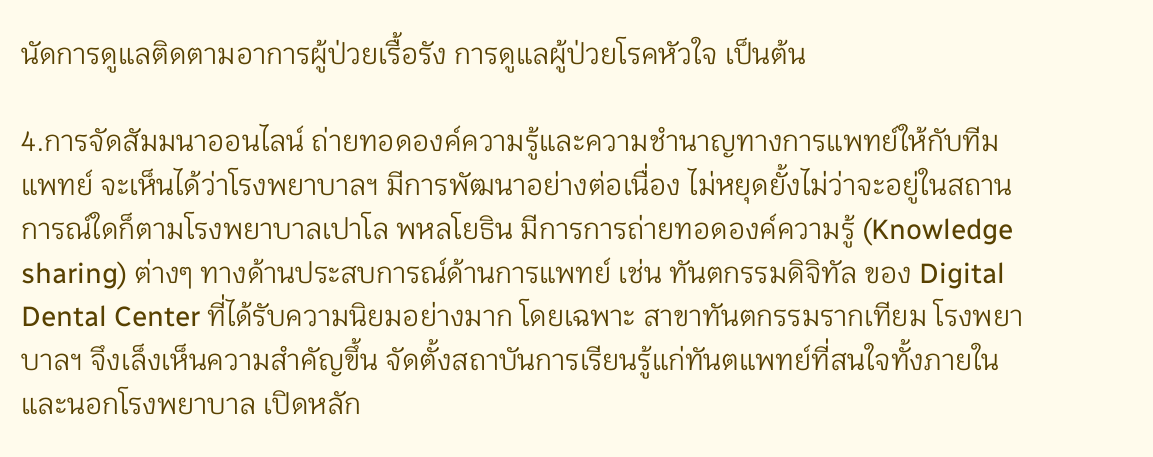นัดการดูแลติดตามอาการผู้ป่วยเรื้อรัง การดูแลผู้ป่วยโรคหัวใจ เป็นต้น

4.การจัดสัมมนาออนไลน์ ถ่ายทอดองค์ความรู้และความชำนาญทางการแพทย์ให้กับทีมแพทย์ จะเห็นได้ว่าโรงพยาบาลฯ มีการพัฒนาอย่างต่อเนื่อง ไม่หยุดยั้งไม่ว่าจะอยู่ในสถานการณ์ใดก็ตามโรงพยาบาลเปาโล พหลโยธิน มีการการถ่ายทอดองค์ความรู้ (Knowledge sharing) ต่างๆ ทางด้านประสบการณ์ด้านการแพทย์ เช่น ทันตกรรมดิจิทัล ของ Digital Dental Center ที่ได้รับความนิยมอย่างมาก โดยเฉพาะ สาขาทันตกรรมรากเทียม โรงพยาบาลฯ จึงเล็งเห็นความสำคัญขึ้น จัดตั้งสถาบันการเรียนรู้แก่ทันตแพทย์ที่สนใจทั้งภายในและนอกโรงพยาบาล เปิดหลัก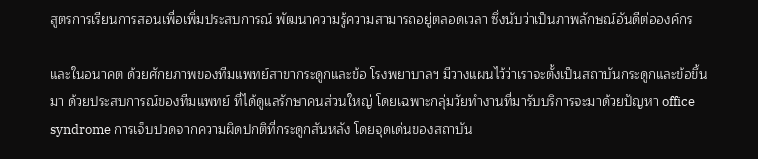สูตรการเรียนการสอนเพื่อเพิ่มประสบการณ์ พัฒนาความรู้ความสามารถอยู่ตลอดเวลา ซึ่งนับว่าเป็นภาพลักษณ์อันดีต่อองค์กร

และในอนาคต ด้วยศักยภาพของทีมแพทย์สาขากระดูกและข้อ โรงพยาบาลฯ มีวางแผนไว้ว่าเราจะตั้งเป็นสถาบันกระดูกและข้อขึ้นมา ด้วยประสบการณ์ของทีมแพทย์ ที่ได้ดูแลรักษาคนส่วนใหญ่ โดยเฉพาะกลุ่มวัยทำงานที่มารับบริการจะมาด้วยปัญหา office syndrome การเจ็บปวดจากความผิดปกติที่กระดูกสันหลัง โดยจุดเด่นของสถาบัน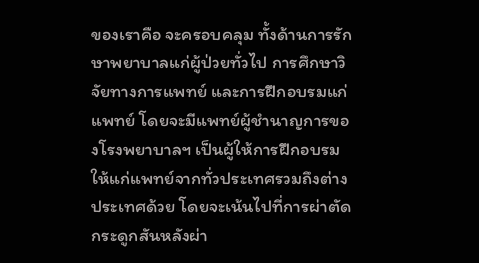ของเราคือ จะครอบคลุม ทั้งด้านการรักษาพยาบาลแก่ผู้ป่วยทั่วไป การศึกษาวิจัยทางการแพทย์ และการฝึกอบรมแก่แพทย์ โดยจะมีแพทย์ผู้ชำนาญการของโรงพยาบาลฯ เป็นผู้ให้การฝึกอบรมให้แก่แพทย์จากทั่วประเทศรวมถึงต่างประเทศด้วย โดยจะเน้นไปที่การผ่าตัดกระดูกสันหลังผ่า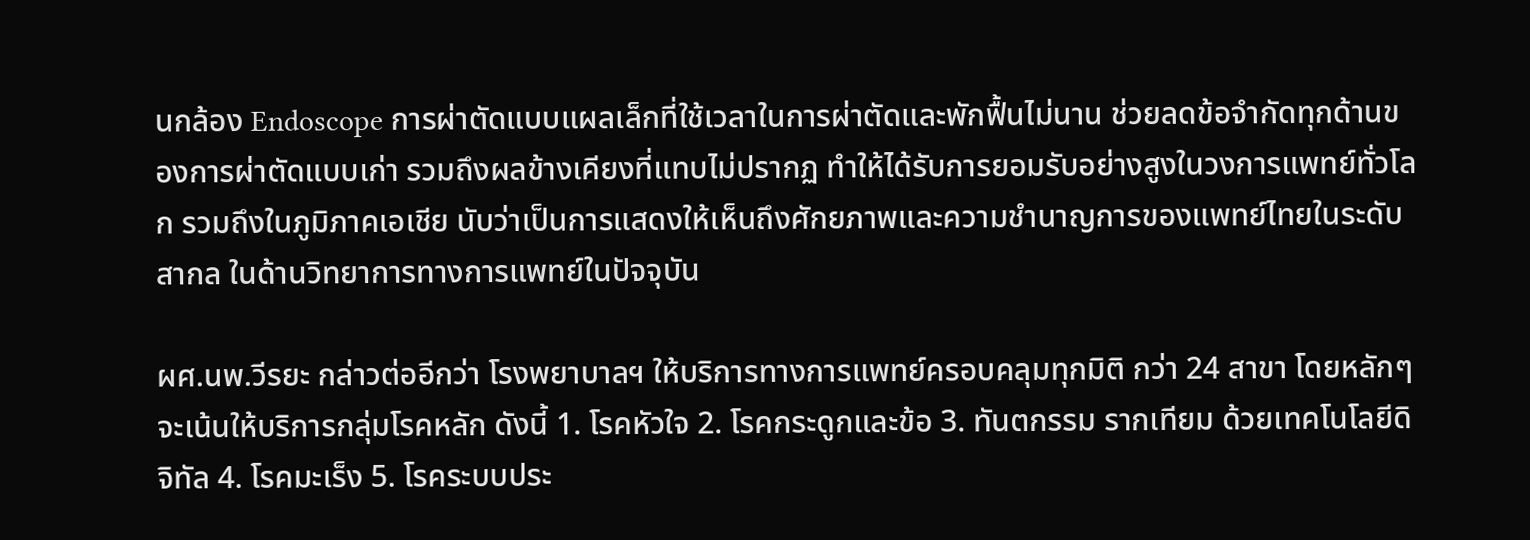นกล้อง Endoscope การผ่าตัดแบบแผลเล็กที่ใช้เวลาในการผ่าตัดและพักฟื้นไม่นาน ช่วยลดข้อจำกัดทุกด้านของการผ่าตัดแบบเก่า รวมถึงผลข้างเคียงที่แทบไม่ปรากฏ ทำให้ได้รับการยอมรับอย่างสูงในวงการแพทย์ทั่วโลก รวมถึงในภูมิภาคเอเชีย นับว่าเป็นการแสดงให้เห็นถึงศักยภาพและความชำนาญการของแพทย์ไทยในระดับสากล ในด้านวิทยาการทางการแพทย์ในปัจจุบัน

ผศ.นพ.วีรยะ กล่าวต่ออีกว่า โรงพยาบาลฯ ให้บริการทางการแพทย์ครอบคลุมทุกมิติ กว่า 24 สาขา โดยหลักๆ จะเน้นให้บริการกลุ่มโรคหลัก ดังนี้ 1. โรคหัวใจ 2. โรคกระดูกและข้อ 3. ทันตกรรม รากเทียม ด้วยเทคโนโลยีดิจิทัล 4. โรคมะเร็ง 5. โรคระบบประ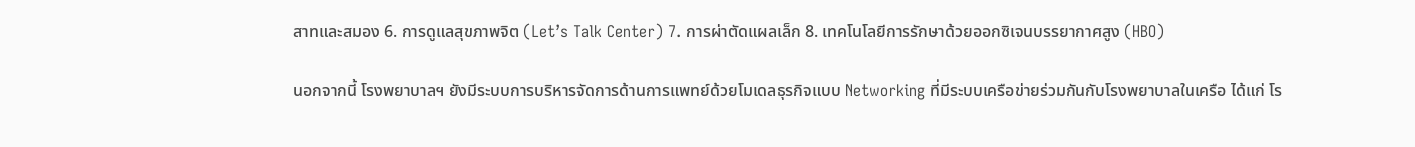สาทและสมอง 6. การดูแลสุขภาพจิต (Let’s Talk Center) 7. การผ่าตัดแผลเล็ก 8. เทคโนโลยีการรักษาด้วยออกซิเจนบรรยากาศสูง (HBO)

นอกจากนี้ โรงพยาบาลฯ ยังมีระบบการบริหารจัดการด้านการแพทย์ด้วยโมเดลธุรกิจแบบ Networking ที่มีระบบเครือข่ายร่วมกันกับโรงพยาบาลในเครือ ได้แก่ โร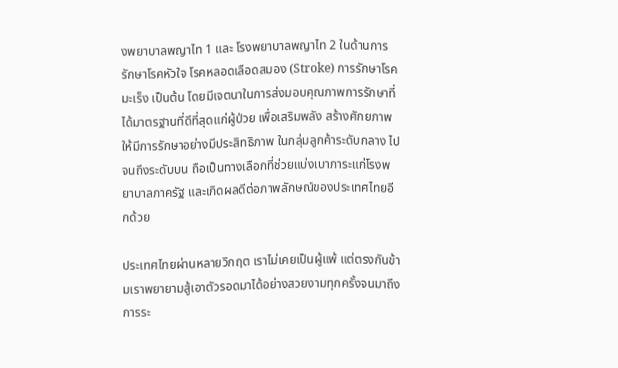งพยาบาลพญาไท 1 และ โรงพยาบาลพญาไท 2 ในด้านการรักษาโรคหัวใจ โรคหลอดเลือดสมอง (Stroke) การรักษาโรคมะเร็ง เป็นต้น โดยมีเจตนาในการส่งมอบคุณภาพการรักษาที่ได้มาตรฐานที่ดีที่สุดแก่ผู้ป่วย เพื่อเสริมพลัง สร้างศักยภาพให้มีการรักษาอย่างมีประสิทธิภาพ ในกลุ่มลูกค้าระดับกลาง ไปจนถึงระดับบน ถือเป็นทางเลือกที่ช่วยแบ่งเบาภาระแก่โรงพยาบาลภาครัฐ และเกิดผลดีต่อภาพลักษณ์ของประเทศไทยอีกด้วย

ประเทศไทยผ่านหลายวิกฤต เราไม่เคยเป็นผู้แพ้ แต่ตรงกันข้ามเราพยายามสู้เอาตัวรอดมาได้อย่างสวยงามทุกครั้งจนมาถึงการระ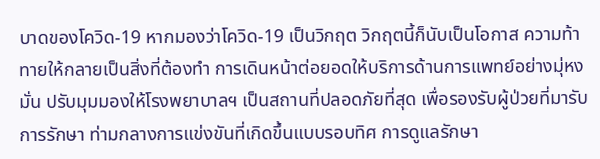บาดของโควิด-19 หากมองว่าโควิด-19 เป็นวิกฤต วิกฤตนี้ก็นับเป็นโอกาส ความท้าทายให้กลายเป็นสิ่งที่ต้องทำ การเดินหน้าต่อยอดให้บริการด้านการแพทย์อย่างมุ่หงมั่น ปรับมุมมองให้โรงพยาบาลฯ เป็นสถานที่ปลอดภัยที่สุด เพื่อรองรับผู้ป่วยที่มารับการรักษา ท่ามกลางการแข่งขันที่เกิดขึ้นแบบรอบทิศ การดูแลรักษา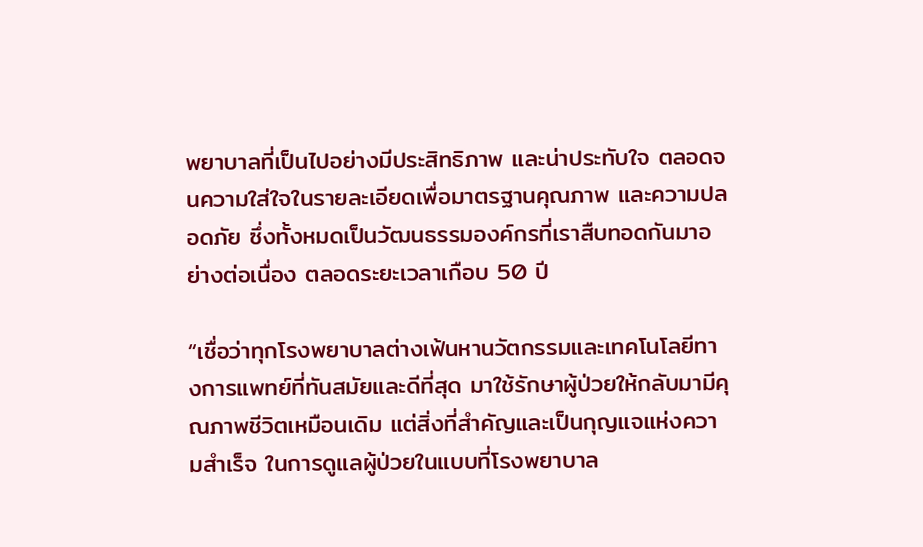พยาบาลที่เป็นไปอย่างมีประสิทธิภาพ และน่าประทับใจ ตลอดจนความใส่ใจในรายละเอียดเพื่อมาตรฐานคุณภาพ และความปลอดภัย ซึ่งทั้งหมดเป็นวัฒนธรรมองค์กรที่เราสืบทอดกันมาอย่างต่อเนื่อง ตลอดระยะเวลาเกือบ 50 ปี

“เชื่อว่าทุกโรงพยาบาลต่างเฟ้นหานวัตกรรมและเทคโนโลยีทางการแพทย์ที่ทันสมัยและดีที่สุด มาใช้รักษาผู้ป่วยให้กลับมามีคุณภาพชีวิตเหมือนเดิม แต่สิ่งที่สำคัญและเป็นกุญแจแห่งความสำเร็จ ในการดูแลผู้ป่วยในแบบที่โรงพยาบาล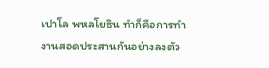เปาโล พหลโยธิน ทำก็คือการทำงานสอดประสานกันอย่างลงตัว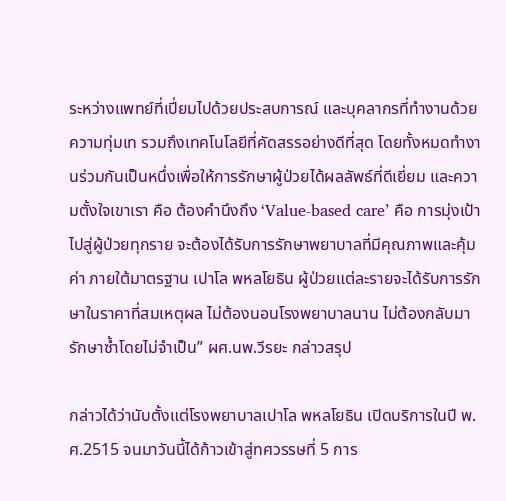ระหว่างแพทย์ที่เปี่ยมไปด้วยประสบการณ์ และบุคลากรที่ทำงานด้วยความทุ่มเท รวมถึงเทคโนโลยีที่คัดสรรอย่างดีที่สุด โดยทั้งหมดทำงานร่วมกันเป็นหนึ่งเพื่อให้การรักษาผู้ป่วยได้ผลลัพธ์ที่ดีเยี่ยม และความตั้งใจเขาเรา คือ ต้องคำนึงถึง ‘Value-based care’ คือ การมุ่งเป้าไปสู่ผู้ป่วยทุกราย จะต้องได้รับการรักษาพยาบาลที่มีคุณภาพและคุ้มค่า ภายใต้มาตรฐาน เปาโล พหลโยธิน ผู้ป่วยแต่ละรายจะได้รับการรักษาในราคาที่สมเหตุผล ไม่ต้องนอนโรงพยาบาลนาน ไม่ต้องกลับมารักษาซ้ำโดยไม่จำเป็น” ผศ.นพ.วีรยะ กล่าวสรุป

กล่าวได้ว่านับตั้งแต่โรงพยาบาลเปาโล พหลโยธิน เปิดบริการในปี พ.ศ.2515 จนมาวันนี้ได้ก้าวเข้าสู่ทศวรรษที่ 5 การ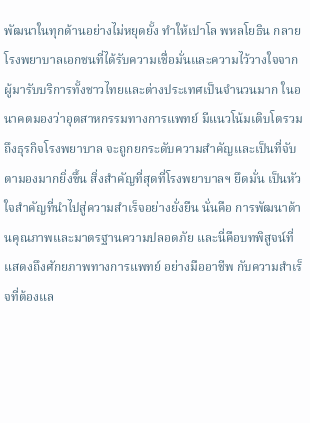พัฒนาในทุกด้านอย่างไม่หยุดยั้ง ทำให้เปาโล พหลโยธิน กลายโรงพยาบาลเอกชนที่ได้รับความเชื่อมั่นและความไว้วางใจจากผู้มารับบริการทั้งชาวไทยและต่างประเทศเป็นจำนวนมาก ในอนาคตมองว่าอุตสาหกรรมทางการแพทย์ มีแนวโน้มเติบโตรวมถึงธุรกิจโรงพยาบาล จะถูกยกระดับความสำคัญและเป็นที่จับตามองมากยิ่งขึ้น สิ่งสำคัญที่สุดที่โรงพยาบาลฯ ยึดมั่น เป็นหัวใจสำคัญที่นำไปสู่ความสำเร็จอย่างยั่งยืน นั่นคือ การพัฒนาด้านคุณภาพและมาตรฐานความปลอดภัย และนี่คือบทพิสูจน์ที่แสดงถึงศักยภาพทางการแพทย์ อย่างมืออาชีพ กับความสำเร็จที่ต้องแล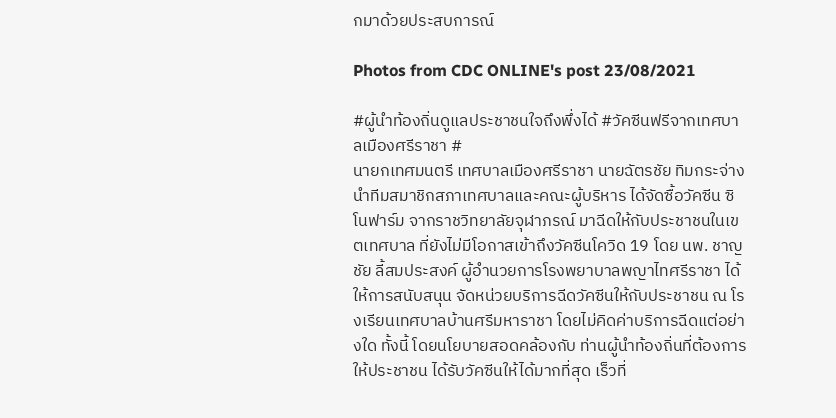กมาด้วยประสบการณ์

Photos from CDC ONLINE's post 23/08/2021

#ผู้นำท้องถิ่นดูแลประชาชนใจถึงพึ่งได้ #วัคซีนฟรีจากเทศบาลเมืองศรีราชา #
นายกเทศมนตรี เทศบาลเมืองศรีราชา นายฉัตรชัย ทิมกระจ่าง นำทีมสมาชิกสภาเทศบาลและคณะผู้บริหาร ได้จัดซื้อวัคซีน ซิโนฟาร์ม จากราชวิทยาลัยจุฬาภรณ์ มาฉีดให้กับประชาชนในเขตเทศบาล ที่ยังไม่มีโอกาสเข้าถึงวัคซีนโควิด 19 โดย นพ. ชาญชัย ลี้สมประสงค์ ผู้อำนวยการโรงพยาบาลพญาไทศรีราชา ได้ให้การสนับสนุน จัดหน่วยบริการฉีดวัคซีนให้กับประชาชน ณ โรงเรียนเทศบาลบ้านศรีมหาราชา โดยไม่คิดค่าบริการฉีดแต่อย่างใด ทั้งนี้ โดยนโยบายสอดคล้องกับ ท่านผู้นำท้องถิ่นที่ต้องการให้ประชาชน ได้รับวัคซีนให้ได้มากที่สุด เร็วที่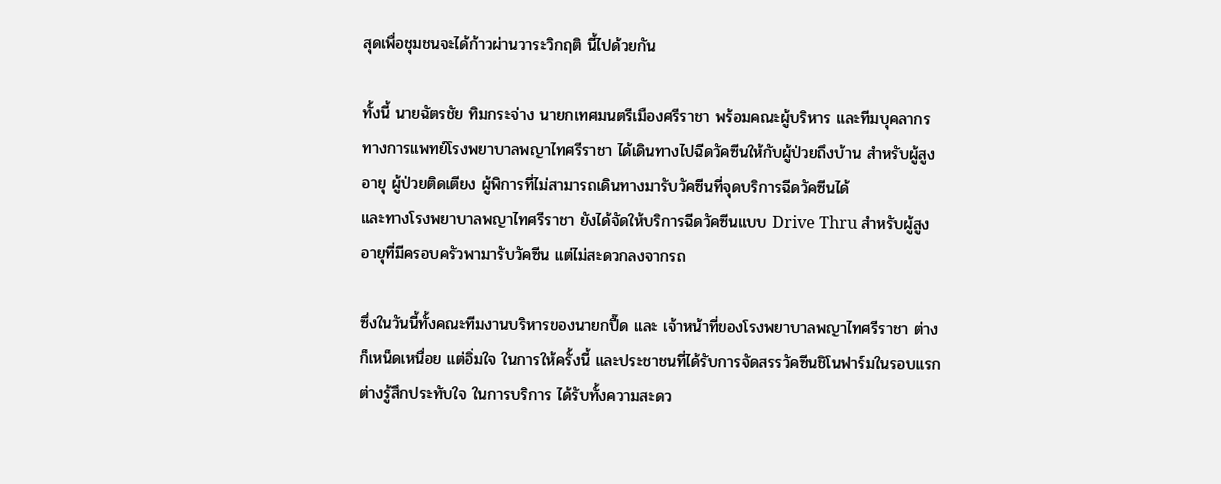สุดเพื่อชุมชนจะได้ก้าวผ่านวาระวิกฤติ นี้ไปด้วยกัน

ทั้งนี้ นายฉัตรชัย ทิมกระจ่าง นายกเทศมนตรีเมืองศรีราชา พร้อมคณะผู้บริหาร และทีมบุคลากรทางการแพทย์โรงพยาบาลพญาไทศรีราชา ได้เดินทางไปฉีดวัคซีนให้กับผู้ป่วยถึงบ้าน สำหรับผู้สูงอายุ ผู้ป่วยติดเตียง ผู้พิการที่ไม่สามารถเดินทางมารับวัคซีนที่จุดบริการฉีดวัคซีนได้
และทางโรงพยาบาลพญาไทศรีราชา ยังได้จัดให้บริการฉีดวัคซีนแบบ Drive Thru สำหรับผู้สูงอายุที่มีครอบครัวพามารับวัคซีน แต่ไม่สะดวกลงจากรถ

ซึ่งในวันนี้ทั้งคณะทีมงานบริหารของนายกปื๊ด และ เจ้าหน้าที่ของโรงพยาบาลพญาไทศรีราชา ต่างก็เหน็ดเหนื่อย แต่อิ่มใจ ในการให้ครั้งนี้ และประชาชนที่ได้รับการจัดสรรวัคซีนชิโนฟาร์มในรอบแรก ต่างรู้สึกประทับใจ ในการบริการ ได้รับทั้งความสะดว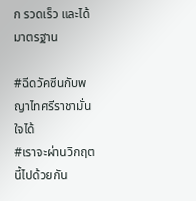ก รวดเร็ว และได้มาตรฐาน

#ฉีดวัคซีนกับพญาไทศรีราชามั่นใจได้
#เราจะผ่านวิกฤตนี้ไปด้วยกัน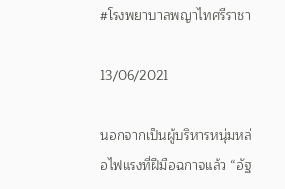#โรงพยาบาลพญาไทศรีราชา

13/06/2021

นอกจากเป็นผู้บริหารหนุ่มหล่อไฟแรงที่ฝีมือฉกาจแล้ว “อัฐ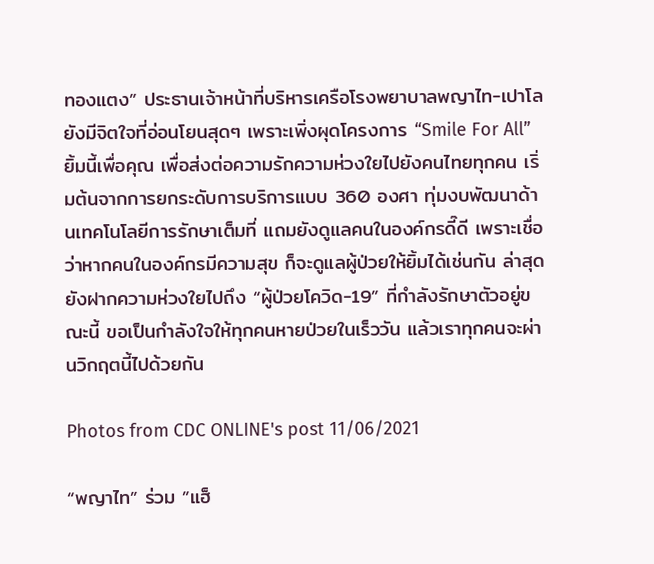ทองแตง” ประธานเจ้าหน้าที่บริหารเครือโรงพยาบาลพญาไท-เปาโล ยังมีจิตใจที่อ่อนโยนสุดๆ เพราะเพิ่งผุดโครงการ “Smile For All” ยิ้มนี้เพื่อคุณ เพื่อส่งต่อความรักความห่วงใยไปยังคนไทยทุกคน เริ่มต้นจากการยกระดับการบริการแบบ 360 องศา ทุ่มงบพัฒนาด้านเทคโนโลยีการรักษาเต็มที่ แถมยังดูแลคนในองค์กรดี๊ดี เพราะเชื่อว่าหากคนในองค์กรมีความสุข ก็จะดูแลผู้ป่วยให้ยิ้มได้เช่นกัน ล่าสุดยังฝากความห่วงใยไปถึง “ผู้ป่วยโควิด-19” ที่กำลังรักษาตัวอยู่ขณะนี้ ขอเป็นกำลังใจให้ทุกคนหายป่วยในเร็ววัน แล้วเราทุกคนจะผ่านวิกฤตนี้ไปด้วยกัน

Photos from CDC ONLINE's post 11/06/2021

“พญาไท” ร่วม ”แฮ็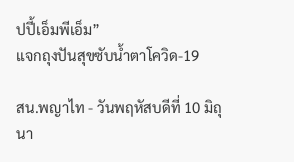ปปี้เอ็มพีเอ็ม”
แจกถุงปันสุขซับน้ำตาโควิด-19

สน.พญาไท - วันพฤหัสบดีที่ 10 มิถุนา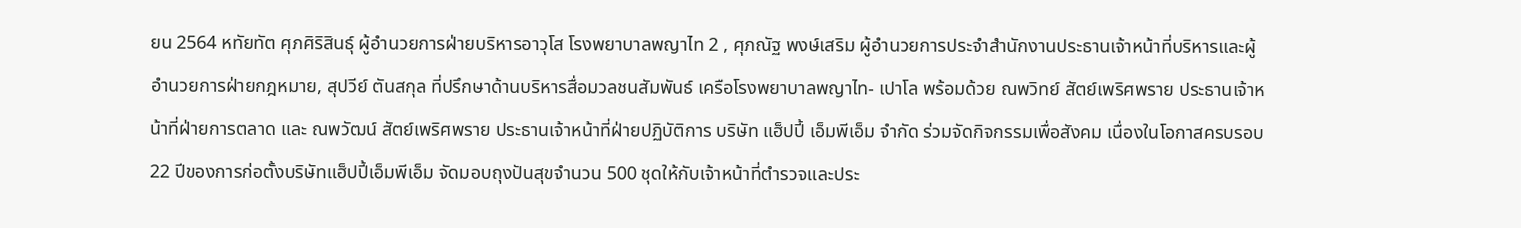ยน 2564 หทัยทัต ศุภศิริสินธุ์ ผู้อำนวยการฝ่ายบริหารอาวุโส โรงพยาบาลพญาไท 2 , ศุภณัฐ พงษ์เสริม ผู้อำนวยการประจำสำนักงานประธานเจ้าหน้าที่บริหารและผู้อำนวยการฝ่ายกฎหมาย, สุปวีย์ ตันสกุล ที่ปรึกษาด้านบริหารสื่อมวลชนสัมพันธ์ เครือโรงพยาบาลพญาไท- เปาโล พร้อมด้วย ณพวิทย์ สัตย์เพริศพราย ประธานเจ้าหน้าที่ฝ่ายการตลาด และ ณพวัฒน์ สัตย์เพริศพราย ประธานเจ้าหน้าที่ฝ่ายปฏิบัติการ บริษัท แฮ็ปปี้ เอ็มพีเอ็ม จำกัด ร่วมจัดกิจกรรมเพื่อสังคม เนื่องในโอกาสครบรอบ 22 ปีของการก่อตั้งบริษัทแฮ็ปปี้เอ็มพีเอ็ม จัดมอบถุงปันสุขจำนวน 500 ชุดให้กับเจ้าหน้าที่ตำรวจและประ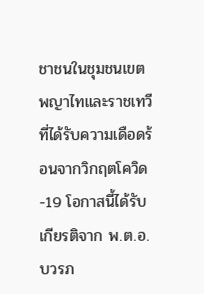ชาชนในชุมชนเขตพญาไทและราชเทวี ที่ได้รับความเดือดร้อนจากวิกฤตโควิด-19 โอกาสนี้ได้รับเกียรติจาก พ.ต.อ.บวรภ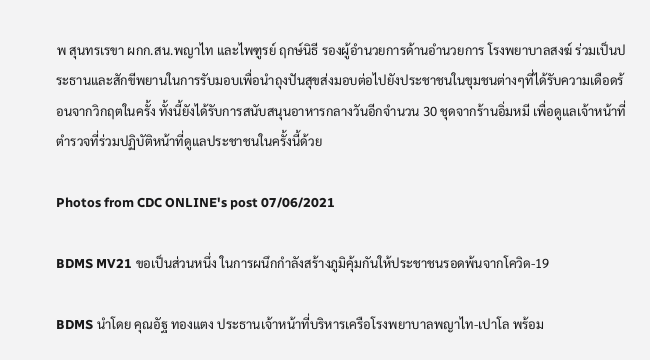พ สุนทรเรขา ผกก.สน.พญาไท และไพฑูรย์ ฤกษ์นิธี รองผู้อำนวยการด้านอำนวยการ โรงพยาบาลสงฆ์ ร่วมเป็นประธานและสักขีพยานในการรับมอบเพื่อนำถุงปันสุขส่งมอบต่อไปยังประชาชนในขุมชนต่างๆที่ได้รับความเดือดร้อนจากวิกฤตในครั้ง ทั้งนี้ยังได้รับการสนับสนุนอาหารกลางวันอีกจำนวน 30 ชุดจากร้านอิ่มหมี เพื่อดูแลเจ้าหน้าที่ตำรวจที่ร่วมปฏิบัติหน้าที่ดูแลประชาชนในครั้งนี้ด้วย

Photos from CDC ONLINE's post 07/06/2021

BDMS MV21 ขอเป็นส่วนหนึ่ง ในการผนึกกำลังสร้างภูมิคุ้มกันให้ประชาชนรอดพ้นจากโควิด-19

BDMS นำโดย คุณอัฐ ทองแตง ประธานเจ้าหน้าที่บริหารเครือโรงพยาบาลพญาไท-เปาโล พร้อม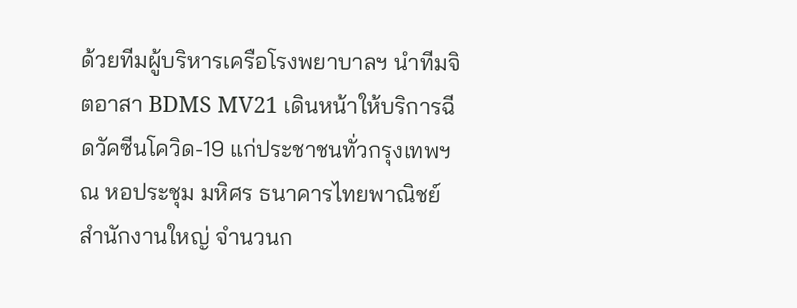ด้วยทีมผู้บริหารเครือโรงพยาบาลฯ นำทีมจิตอาสา BDMS MV21 เดินหน้าให้บริการฉีดวัคซีนโควิด-19 แก่ประชาชนทั่วกรุงเทพฯ ณ หอประชุม มหิศร ธนาคารไทยพาณิชย์ สำนักงานใหญ่ จำนวนก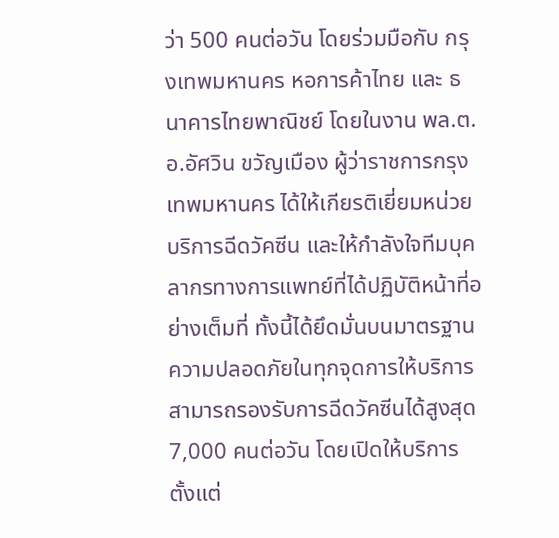ว่า 500 คนต่อวัน โดยร่วมมือกับ กรุงเทพมหานคร หอการค้าไทย และ ธนาคารไทยพาณิชย์ โดยในงาน พล.ต.อ.อัศวิน ขวัญเมือง ผู้ว่าราชการกรุงเทพมหานคร ได้ให้เกียรติเยี่ยมหน่วยบริการฉีดวัคซีน และให้กำลังใจทีมบุคลากรทางการแพทย์ที่ได้ปฏิบัติหน้าที่อย่างเต็มที่ ทั้งนี้ได้ยึดมั่นบนมาตรฐานความปลอดภัยในทุกจุดการให้บริการ สามารถรองรับการฉีดวัคซีนได้สูงสุด 7,000 คนต่อวัน โดยเปิดให้บริการตั้งแต่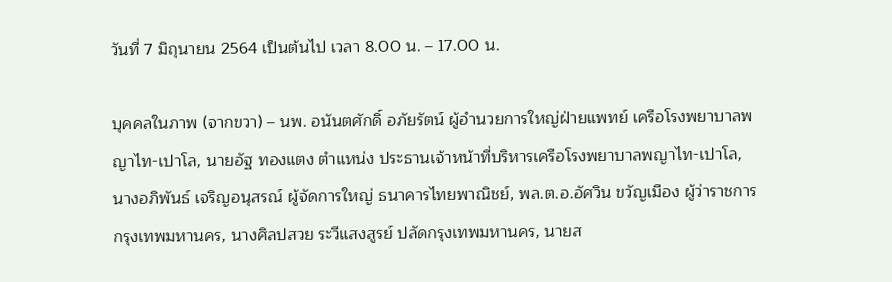วันที่ 7 มิถุนายน 2564 เป็นต้นไป เวลา 8.00 น. – 17.00 น.

บุคคลในภาพ (จากขวา) – นพ. อนันตศักดิ์ อภัยรัตน์ ผู้อำนวยการใหญ่ฝ่ายแพทย์ เครือโรงพยาบาลพญาไท-เปาโล, นายอัฐ ทองแตง ตำแหน่ง ประธานเจ้าหน้าที่บริหารเครือโรงพยาบาลพญาไท-เปาโล, นางอภิพันธ์ เจริญอนุสรณ์ ผู้จัดการใหญ่ ธนาคารไทยพาณิชย์, พล.ต.อ.อัศวิน ขวัญเมือง ผู้ว่าราชการกรุงเทพมหานคร, นางศิลปสวย ระวีแสงสูรย์ ปลัดกรุงเทพมหานคร, นายส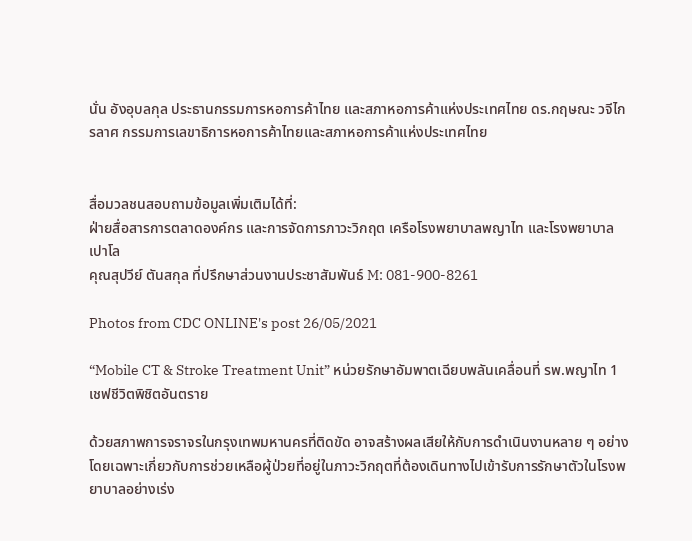นั่น อังอุบลกุล ประธานกรรมการหอการค้าไทย และสภาหอการค้าแห่งประเทศไทย ดร.กฤษณะ วจีไกรลาศ กรรมการเลขาธิการหอการค้าไทยและสภาหอการค้าแห่งประเทศไทย


สื่อมวลชนสอบถามข้อมูลเพิ่มเติมได้ที่:
ฝ่ายสื่อสารการตลาดองค์กร และการจัดการภาวะวิกฤต เครือโรงพยาบาลพญาไท และโรงพยาบาลเปาโล
คุณสุปวีย์ ตันสกุล ที่ปรึกษาส่วนงานประชาสัมพันธ์ M: 081-900-8261

Photos from CDC ONLINE's post 26/05/2021

“Mobile CT & Stroke Treatment Unit” หน่วยรักษาอัมพาตเฉียบพลันเคลื่อนที่ รพ.พญาไท 1 เชฟชีวิตพิชิตอันตราย

ด้วยสภาพการจราจรในกรุงเทพมหานครที่ติดขัด อาจสร้างผลเสียให้กับการดำเนินงานหลาย ๆ อย่าง โดยเฉพาะเกี่ยวกับการช่วยเหลือผู้ป่วยที่อยู่ในภาวะวิกฤตที่ต้องเดินทางไปเข้ารับการรักษาตัวในโรงพยาบาลอย่างเร่ง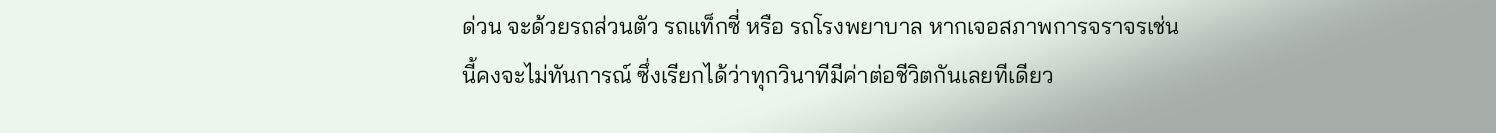ด่วน จะด้วยรถส่วนตัว รถแท็กซี่ หรือ รถโรงพยาบาล หากเจอสภาพการจราจรเช่นนี้คงจะไม่ทันการณ์ ซึ่งเรียกได้ว่าทุกวินาทีมีค่าต่อชีวิตกันเลยทีเดียว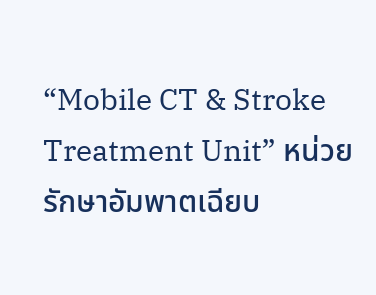“Mobile CT & Stroke Treatment Unit” หน่วยรักษาอัมพาตเฉียบ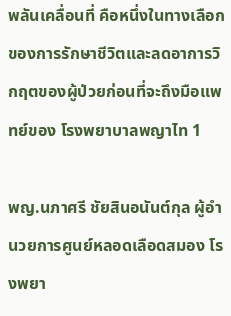พลันเคลื่อนที่ คือหนึ่งในทางเลือกของการรักษาชีวิตและลดอาการวิกฤตของผู้ป่วยก่อนที่จะถึงมือแพทย์ของ โรงพยาบาลพญาไท 1

พญ.นภาศรี ชัยสินอนันต์กุล ผู้อำนวยการศูนย์หลอดเลือดสมอง โรงพยา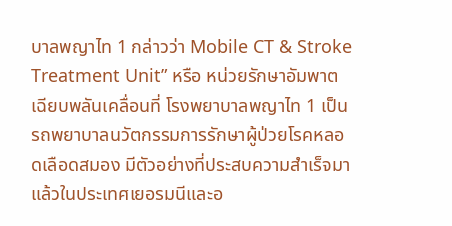บาลพญาไท 1 กล่าวว่า Mobile CT & Stroke Treatment Unit” หรือ หน่วยรักษาอัมพาตเฉียบพลันเคลื่อนที่ โรงพยาบาลพญาไท 1 เป็นรถพยาบาลนวัตกรรมการรักษาผู้ป่วยโรคหลอดเลือดสมอง มีตัวอย่างที่ประสบความสำเร็จมาแล้วในประเทศเยอรมนีและอ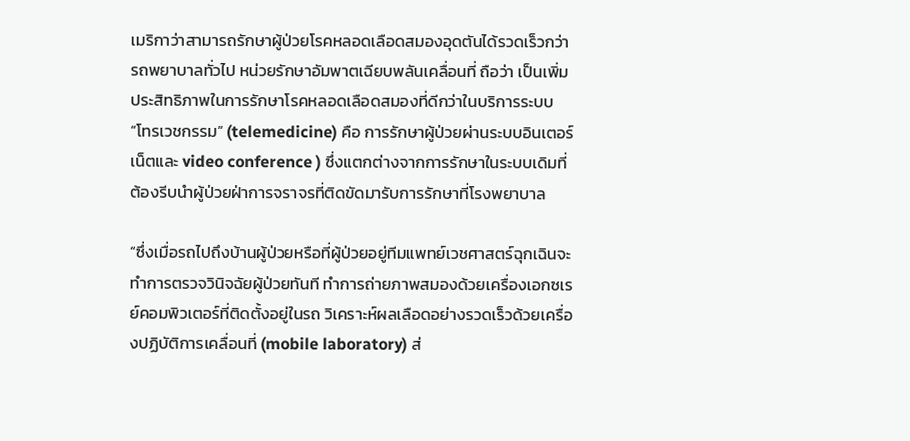เมริกาว่าสามารถรักษาผู้ป่วยโรคหลอดเลือดสมองอุดตันได้รวดเร็วกว่ารถพยาบาลทั่วไป หน่วยรักษาอัมพาตเฉียบพลันเคลื่อนที่ ถือว่า เป็นเพิ่มประสิทธิภาพในการรักษาโรคหลอดเลือดสมองที่ดีกว่าในบริการระบบ “โทรเวชกรรม” (telemedicine) คือ การรักษาผู้ป่วยผ่านระบบอินเตอร์เน็ตและ video conference ) ซึ่งแตกต่างจากการรักษาในระบบเดิมที่ต้องรีบนำผู้ป่วยฝ่าการจราจรที่ติดขัดมารับการรักษาที่โรงพยาบาล

“ซึ่งเมื่อรถไปถึงบ้านผู้ป่วยหรือที่ผู้ป่วยอยู่ทีมแพทย์เวชศาสตร์ฉุกเฉินจะทำการตรวจวินิจฉัยผู้ป่วยทันที ทำการถ่ายภาพสมองด้วยเครื่องเอกซเรย์คอมพิวเตอร์ที่ติดตั้งอยู่ในรถ วิเคราะห์ผลเลือดอย่างรวดเร็วด้วยเครื่องปฏิบัติการเคลื่อนที่ (mobile laboratory) ส่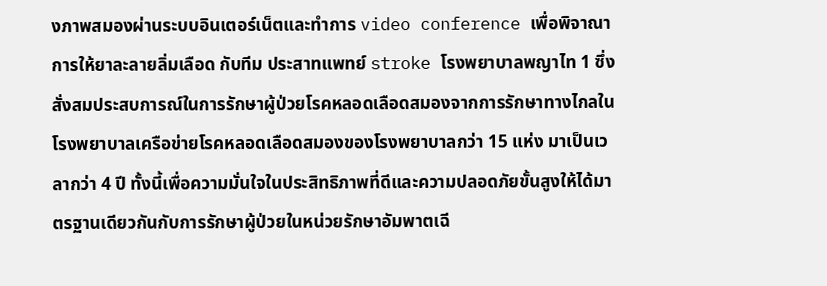งภาพสมองผ่านระบบอินเตอร์เน็ตและทำการ video conference เพื่อพิจาณาการให้ยาละลายลิ่มเลือด กับทีม ประสาทแพทย์ stroke โรงพยาบาลพญาไท 1 ซึ่งสั่งสมประสบการณ์ในการรักษาผู้ป่วยโรคหลอดเลือดสมองจากการรักษาทางไกลในโรงพยาบาลเครือข่ายโรคหลอดเลือดสมองของโรงพยาบาลกว่า 15 แห่ง มาเป็นเวลากว่า 4 ปี ทั้งนี้เพื่อความมั่นใจในประสิทธิภาพที่ดีและความปลอดภัยขั้นสูงให้ได้มาตรฐานเดียวกันกับการรักษาผู้ป่วยในหน่วยรักษาอัมพาตเฉี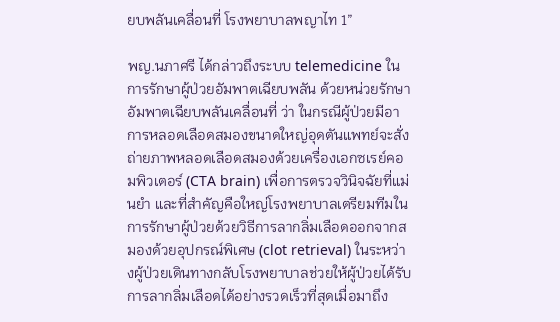ยบพลันเคลื่อนที่ โรงพยาบาลพญาไท 1”

พญ.นภาศรี ได้กล่าวถึงระบบ telemedicine ในการรักษาผู้ป่วยอัมพาตเฉียบพลัน ด้วยหน่วยรักษาอัมพาตเฉียบพลันเคลื่อนที่ ว่า ในกรณีผู้ป่วยมีอาการหลอดเลือดสมองขนาดใหญ่อุดตันแพทย์จะสั่งถ่ายภาพหลอดเลือดสมองด้วยเครื่องเอกซเรย์คอมพิวเตอร์ (CTA brain) เพื่อการตรวจวินิจฉัยที่แม่นยำ และที่สำคัญคือใหญ่โรงพยาบาลเตรียมทีมในการรักษาผู้ป่วยด้วยวิธีการลากลิ่มเลือดออกจากสมองด้วยอุปกรณ์พิเศษ (clot retrieval) ในระหว่างผู้ป่วยเดินทางกลับโรงพยาบาลช่วยให้ผู้ป่วยได้รับการลากลิ่มเลือดได้อย่างรวดเร็วที่สุดเมื่อมาถึง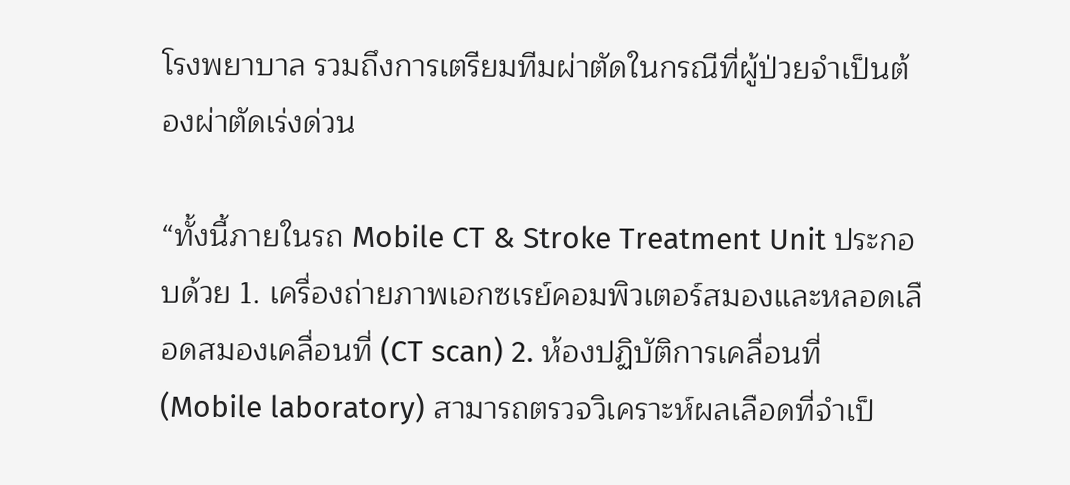โรงพยาบาล รวมถึงการเตรียมทีมผ่าตัดในกรณีที่ผู้ป่วยจำเป็นต้องผ่าตัดเร่งด่วน

“ทั้งนี้ภายในรถ Mobile CT & Stroke Treatment Unit ประกอบด้วย 1. เครื่องถ่ายภาพเอกซเรย์คอมพิวเตอร์สมองและหลอดเลือดสมองเคลื่อนที่ (CT scan) 2. ห้องปฏิบัติการเคลื่อนที่ (Mobile laboratory) สามารถตรวจวิเคราะห์ผลเลือดที่จำเป็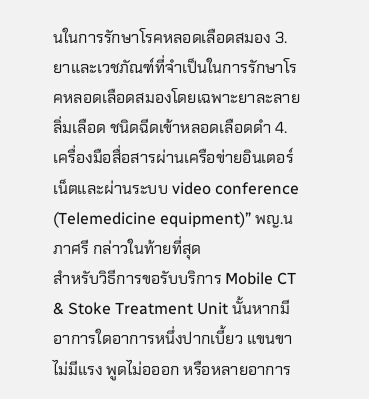นในการรักษาโรคหลอดเลือดสมอง 3. ยาและเวชภัณฑ์ที่จำเป็นในการรักษาโรคหลอดเลือดสมองโดยเฉพาะยาละลายลิ่มเลือด ชนิดฉีดเข้าหลอดเลือดดำ 4. เครื่องมือสื่อสารผ่านเครือข่ายอินเตอร์เน็ตและผ่านระบบ video conference (Telemedicine equipment)” พญ.นภาศรี กล่าวในท้ายที่สุด
สำหรับวิธีการขอรับบริการ Mobile CT & Stoke Treatment Unit นั้นหากมีอาการใดอาการหนึ่งปากเบี้ยว แขนขาไม่มีแรง พูดไม่อออก หรือหลายอาการ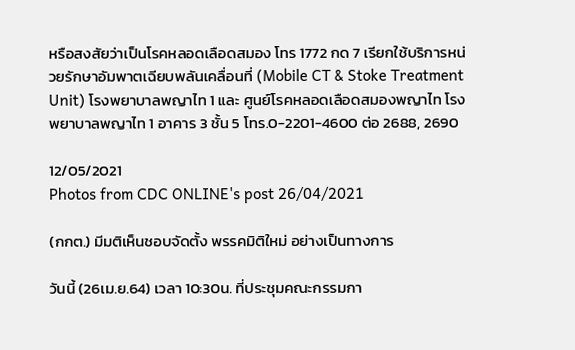หรือสงสัยว่าเป็นโรคหลอดเลือดสมอง โทร 1772 กด 7 เรียกใช้บริการหน่วยรักษาอัมพาตเฉียบพลันเคลื่อนที่ (Mobile CT & Stoke Treatment Unit) โรงพยาบาลพญาไท 1 และ ศูนย์โรคหลอดเลือดสมองพญาไท โรงพยาบาลพญาไท 1 อาคาร 3 ชั้น 5 โทร.0-2201-4600 ต่อ 2688, 2690

12/05/2021
Photos from CDC ONLINE's post 26/04/2021

(กกต.) มีมติเห็นชอบจัดตั้ง พรรคมิติใหม่ อย่างเป็นทางการ

วันนี้ (26เม.ย.64) เวลา 10:30น. ที่ประชุมคณะกรรมกา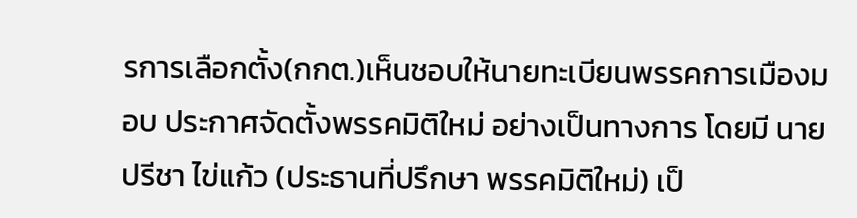รการเลือกตั้ง(กกต.)เห็นชอบให้นายทะเบียนพรรคการเมืองมอบ ประกาศจัดตั้งพรรคมิติใหม่ อย่างเป็นทางการ โดยมี นายปรีชา ไข่แก้ว (ประธานที่ปรึกษา พรรคมิติใหม่) เป็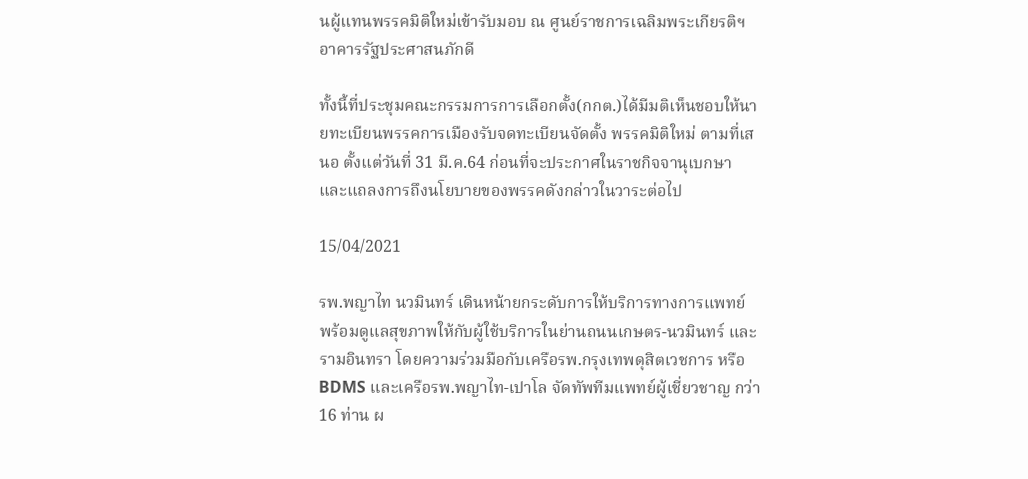นผู้แทนพรรคมิติใหม่เข้ารับมอบ ณ ศูนย์ราชการเฉลิมพระเกียรติฯ อาคารรัฐประศาสนภักดี

ทั้งนี้ที่ประชุมคณะกรรมการการเลือกตั้ง(กกต.)ได้มีมติเห็นชอบให้นายทะเบียนพรรคการเมืองรับจดทะเบียนจัดตั้ง พรรคมิติใหม่ ตามที่เสนอ ตั้งแต่วันที่ 31 มี.ค.64 ก่อนที่จะประกาศในราชกิจจานุเบกษา และแถลงการถึงนโยบายของพรรคดังกล่าวในวาระต่อไป

15/04/2021

รพ.พญาไท นวมินทร์ เดินหน้ายกระดับการให้บริการทางการแพทย์ พร้อมดูแลสุขภาพให้กับผู้ใช้บริการในย่านถนนเกษตร-นวมินทร์ และรามอินทรา โดยความร่วมมือกับเครือรพ.กรุงเทพดุสิตเวชการ หรือ BDMS และเครือรพ.พญาไท-เปาโล จัดทัพทีมแพทย์ผู้เชี่ยวชาญ กว่า 16 ท่าน ผ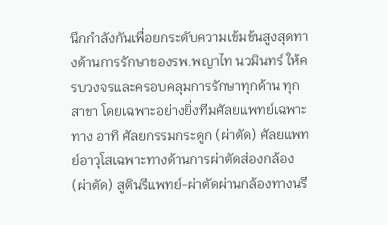นึกกำลังกันเพื่อยกระดับความเข้มข้นสูงสุดทางด้านการรักษาของรพ.พญาไท นวมินทร์ ให้ครบวงจรและครอบคลุมการรักษาทุกด้าน ทุกสาขา โดยเฉพาะอย่างยิ่งทีมศัลยแพทย์เฉพาะทาง อาทิ ศัลยกรรมกระดูก (ผ่าตัด) ศัลยแพทย์อาวุโสเฉพาะทางด้านการผ่าตัดส่องกล้อง (ผ่าตัด) สูตินรีแพทย์-ผ่าตัดผ่านกล้องทางนรี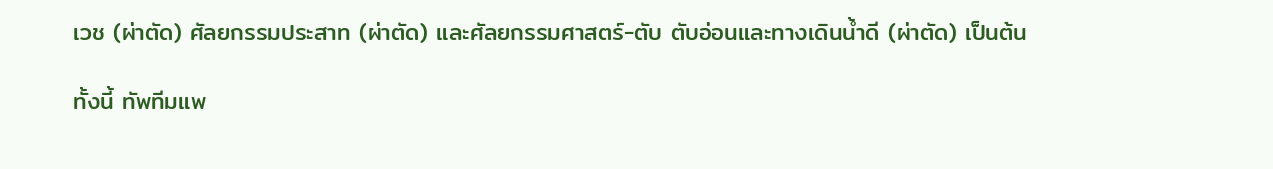เวช (ผ่าตัด) ศัลยกรรมประสาท (ผ่าตัด) และศัลยกรรมศาสตร์-ตับ ตับอ่อนและทางเดินน้ำดี (ผ่าตัด) เป็นต้น

ทั้งนี้ ทัพทีมแพ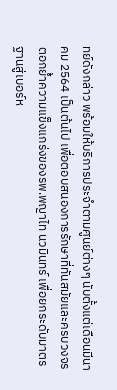ทย์ดังกล่าว พร้อมให้บริการประจำตามศูนย์ต่างๆ นับตั้งแต่เดือนมีนาคม 2564 เป็นต้นไป เพื่อตอบสนองการรักษาที่ทันสมัยและครบวงจร ตอกย้ำความแข็งแกร่งของรพ.พญาไท นวมินทร์ เพื่อยกระดับมาตรฐานสู่เบอร์ห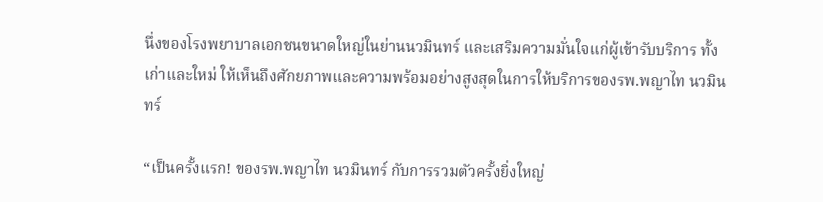นึ่งของโรงพยาบาลเอกชนขนาดใหญ่ในย่านนวมินทร์ และเสริมความมั่นใจแก่ผู้เข้ารับบริการ ทั้งเก่าและใหม่ ให้เห็นถึงศักยภาพและความพร้อมอย่างสูงสุดในการให้บริการของรพ.พญาไท นวมินทร์

“เป็นครั้งแรก! ของรพ.พญาไท นวมินทร์ กับการรวมตัวครั้งยิ่งใหญ่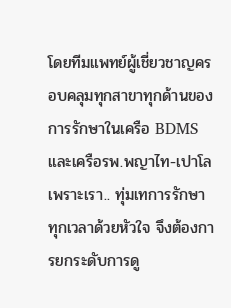โดยทีมแพทย์ผู้เชี่ยวชาญครอบคลุมทุกสาขาทุกด้านของการรักษาในเครือ BDMS และเครือรพ.พญาไท-เปาโล เพราะเรา.. ทุ่มเทการรักษา ทุกเวลาด้วยหัวใจ จึงต้องการยกระดับการดู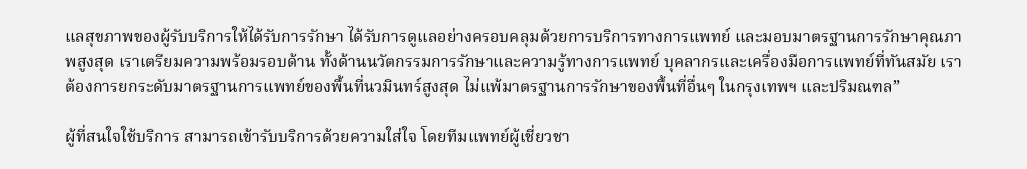แลสุขภาพของผู้รับบริการให้ได้รับการรักษา ได้รับการดูแลอย่างครอบคลุมด้วยการบริการทางการแพทย์ และมอบมาตรฐานการรักษาคุณภาพสูงสุด เราเตรียมความพร้อมรอบด้าน ทั้งด้านนวัตกรรมการรักษาและความรู้ทางการแพทย์ บุคลากรและเครื่องมือการแพทย์ที่ทันสมัย เราต้องการยกระดับมาตรฐานการแพทย์ของพื้นที่นวมินทร์สูงสุด ไม่แพ้มาตรฐานการรักษาของพื้นที่อื่นๆ ในกรุงเทพฯ และปริมณฑล”

ผู้ที่สนใจใช้บริการ สามารถเข้ารับบริการด้วยความใส่ใจ โดยทีมแพทย์ผู้เชี่ยวชา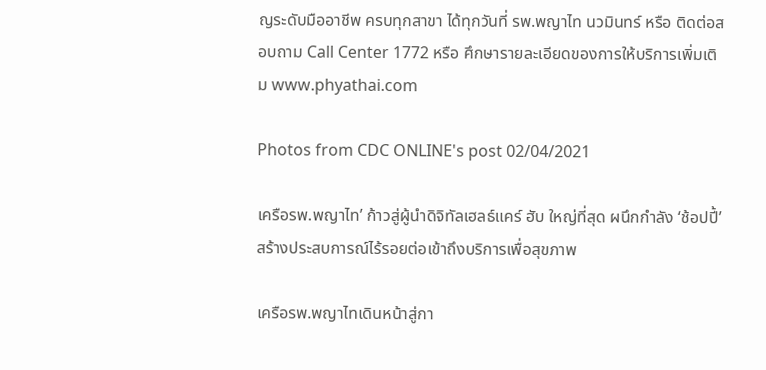ญระดับมืออาชีพ ครบทุกสาขา ได้ทุกวันที่ รพ.พญาไท นวมินทร์ หรือ ติดต่อสอบถาม Call Center 1772 หรือ ศึกษารายละเอียดของการให้บริการเพิ่มเติม www.phyathai.com

Photos from CDC ONLINE's post 02/04/2021

เครือรพ.พญาไท’ ก้าวสู่ผู้นำดิจิทัลเฮลธ์แคร์ ฮับ ใหญ่ที่สุด ผนึกกำลัง ‘ช้อปปี้’ สร้างประสบการณ์ไร้รอยต่อเข้าถึงบริการเพื่อสุขภาพ

เครือรพ.พญาไทเดินหน้าสู่กา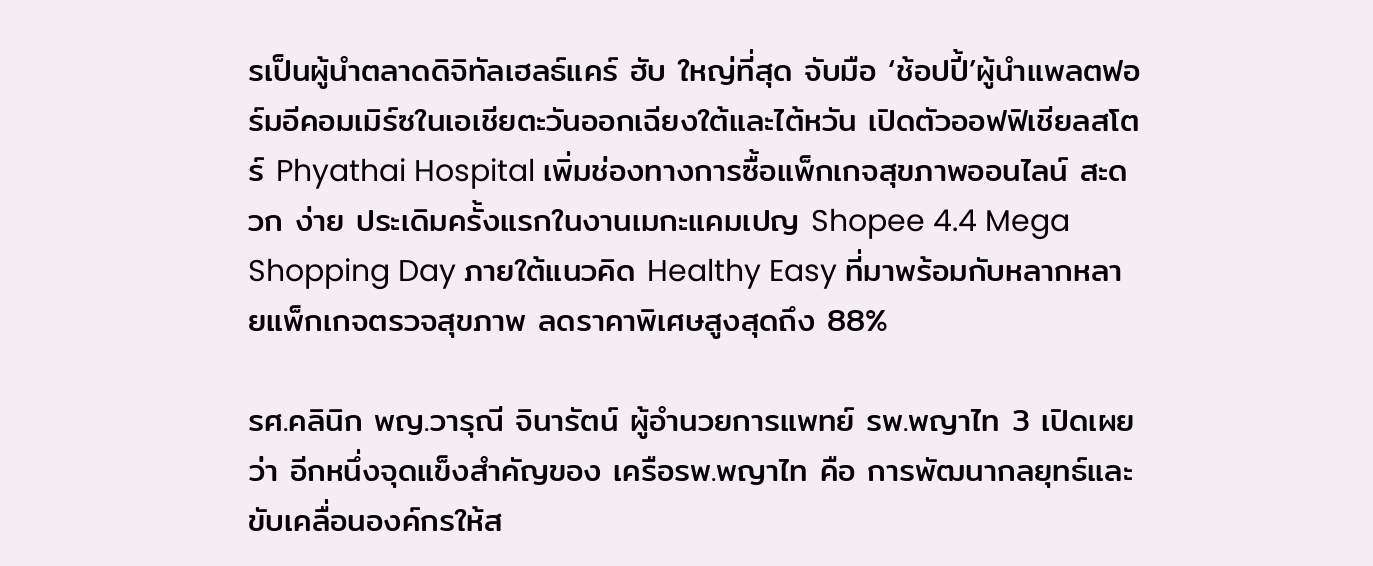รเป็นผู้นำตลาดดิจิทัลเฮลธ์แคร์ ฮับ ใหญ่ที่สุด จับมือ ‘ช้อปปี้’ผู้นำแพลตฟอร์มอีคอมเมิร์ซในเอเชียตะวันออกเฉียงใต้และไต้หวัน เปิดตัวออฟฟิเชียลสโตร์ Phyathai Hospital เพิ่มช่องทางการซื้อแพ็กเกจสุขภาพออนไลน์ สะดวก ง่าย ประเดิมครั้งแรกในงานเมกะแคมเปญ Shopee 4.4 Mega Shopping Day ภายใต้แนวคิด Healthy Easy ที่มาพร้อมกับหลากหลายแพ็กเกจตรวจสุขภาพ ลดราคาพิเศษสูงสุดถึง 88%

รศ.คลินิก พญ.วารุณี จินารัตน์ ผู้อำนวยการแพทย์ รพ.พญาไท 3 เปิดเผยว่า อีกหนึ่งจุดแข็งสำคัญของ เครือรพ.พญาไท คือ การพัฒนากลยุทธ์และขับเคลื่อนองค์กรให้ส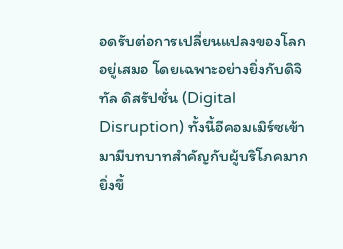อดรับต่อการเปลี่ยนแปลงของโลกอยู่เสมอ โดยเฉพาะอย่างยิ่งกับดิจิทัล ดิสรัปชั่น (Digital Disruption) ทั้งนี้อีคอมเมิร์ซเข้ามามีบทบาทสำคัญกับผู้บริโภคมากยิ่งขึ้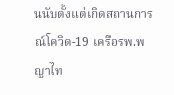นนับตั้งแต่เกิดสถานการณ์โควิด-19 เครือรพ.พญาไท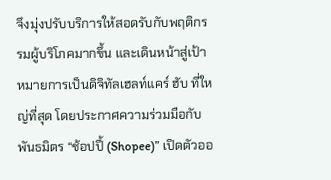จึงมุ่งปรับบริการให้สอดรับกับพฤติกรรมผู้บริโภคมากขึ้น และเดินหน้าสู่เป้าหมายการเป็นดิจิทัลเฮลท์แคร์ ฮับ ที่ใหญ่ที่สุด โดยประกาศความร่วมมือกับพันธมิตร “ช้อปปี้ (Shopee)” เปิดตัวออ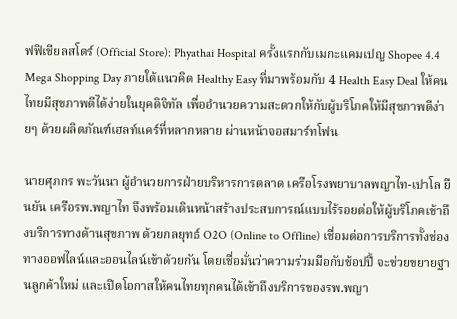ฟฟิเชียลสโตร์ (Official Store): Phyathai Hospital ครั้งแรกกับเมกะแคมเปญ Shopee 4.4 Mega Shopping Day ภายใต้แนวคิด Healthy Easy ที่มาพร้อมกับ 4 Health Easy Deal ให้คนไทยมีสุขภาพดีได้ง่ายในยุคดิจิทัล เพื่ออำนวยความสะดวกให้กับผู้บริโภคให้มีสุขภาพดีง่ายๆ ด้วยผลิตภัณฑ์เฮลท์แคร์ที่หลากหลาย ผ่านหน้าจอสมาร์ทโฟน

นายศุภกร พะวันนา ผู้อำนวยการฝ่ายบริหารการตลาด เครือโรงพยาบาลพญาไท-เปาโล ยืนยัน เครือรพ.พญาไท จึงพร้อมเดินหน้าสร้างประสบการณ์แบบไร้รอยต่อให้ผู้บริโภคเข้าถึงบริการทางด้านสุขภาพ ด้วยกลยุทธ์ O2O (Online to Offline) เชื่อมต่อการบริการทั้งช่องทางออฟไลน์และออนไลน์เข้าด้วยกัน โดยเชื่อมั่นว่าความร่วมมือกับช้อปปี้ จะช่วยขยายฐานลูกค้าใหม่ และเปิดโอกาสให้คนไทยทุกคนได้เข้าถึงบริการของรพ.พญา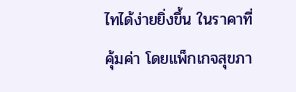ไทได้ง่ายยิ่งขึ้น ในราคาที่คุ้มค่า โดยแพ็กเกจสุขภา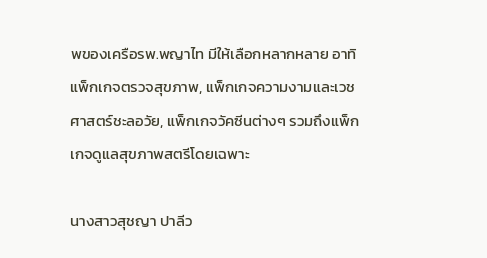พของเครือรพ.พญาไท มีให้เลือกหลากหลาย อาทิ แพ็กเกจตรวจสุขภาพ, แพ็กเกจความงามและเวชศาสตร์ชะลอวัย, แพ็กเกจวัคซีนต่างๆ รวมถึงแพ็กเกจดูแลสุขภาพสตรีโดยเฉพาะ

นางสาวสุชญา ปาลีว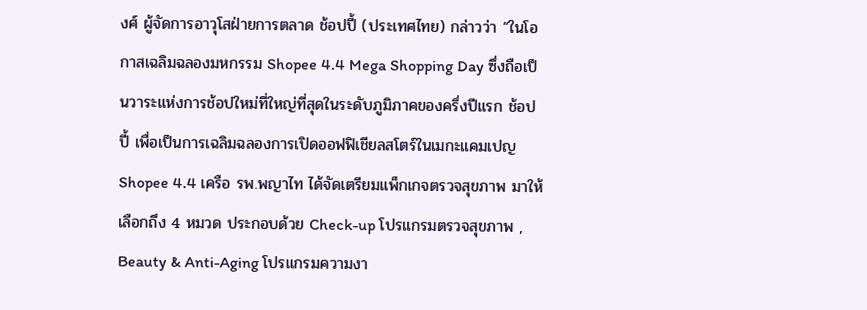งศ์ ผู้จัดการอาวุโสฝ่ายการตลาด ช้อปปี้ (ประเทศไทย) กล่าวว่า “ในโอกาสเฉลิมฉลองมหกรรม Shopee 4.4 Mega Shopping Day ซึ่งถือเป็นวาระแห่งการช้อปใหม่ที่ใหญ่ที่สุดในระดับภูมิภาคของครึ่งปีแรก ช้อปปี้ เพื่อเป็นการเฉลิมฉลองการเปิดออฟฟิเชียลสโตร์ในเมกะแคมเปญ Shopee 4.4 เครือ รพ.พญาไท ได้จัดเตรียมแพ็กเกจตรวจสุขภาพ มาให้เลือกถึง 4 หมวด ประกอบด้วย Check-up โปรแกรมตรวจสุขภาพ , Beauty & Anti-Aging โปรแกรมความงา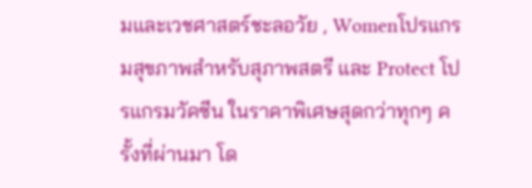มและเวชศาสตร์ชะลอวัย , Womenโปรแกรมสุขภาพสำหรับสุภาพสตรี และ Protect โปรแกรมวัคซีน ในราคาพิเศษสุดกว่าทุกๆ ครั้งที่ผ่านมา โด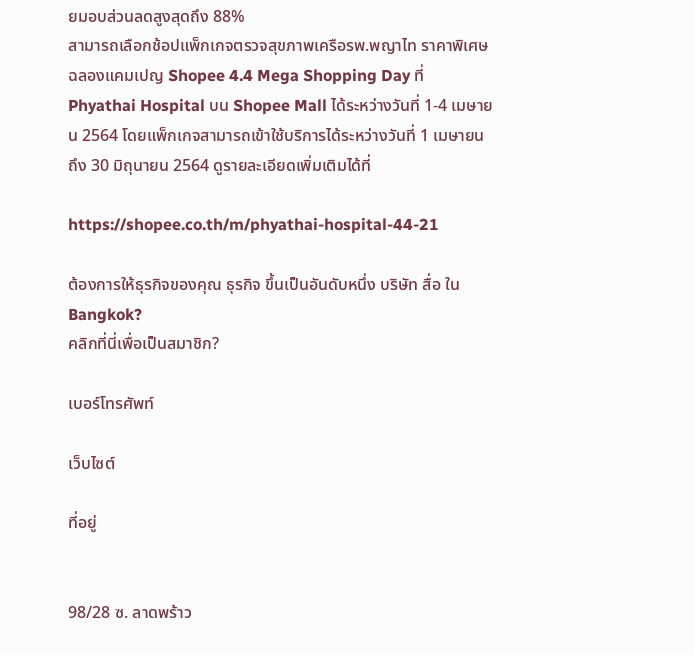ยมอบส่วนลดสูงสุดถึง 88%
สามารถเลือกช้อปแพ็กเกจตรวจสุขภาพเครือรพ.พญาไท ราคาพิเศษฉลองแคมเปญ Shopee 4.4 Mega Shopping Day ที่ Phyathai Hospital บน Shopee Mall ได้ระหว่างวันที่ 1-4 เมษายน 2564 โดยแพ็กเกจสามารถเข้าใช้บริการได้ระหว่างวันที่ 1 เมษายน ถึง 30 มิถุนายน 2564 ดูรายละเอียดเพิ่มเติมได้ที่

https://shopee.co.th/m/phyathai-hospital-44-21

ต้องการให้ธุรกิจของคุณ ธุรกิจ ขึ้นเป็นอันดับหนึ่ง บริษัท สื่อ ใน Bangkok?
คลิกที่นี่เพื่อเป็นสมาชิก?

เบอร์โทรศัพท์

เว็บไซต์

ที่อยู่


98/28 ซ. ลาดพร้าว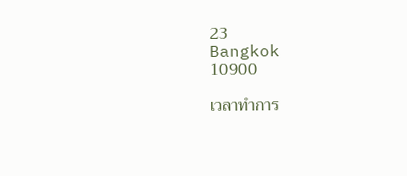23
Bangkok
10900

เวลาทำการ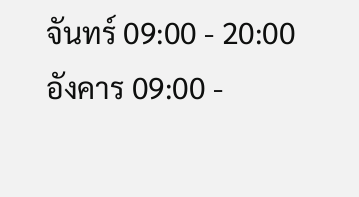จันทร์ 09:00 - 20:00
อังคาร 09:00 -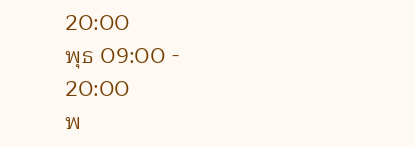20:00
พุธ 09:00 - 20:00
พ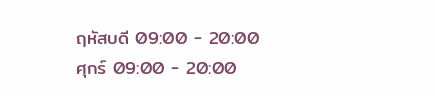ฤหัสบดี 09:00 - 20:00
ศุกร์ 09:00 - 20:00